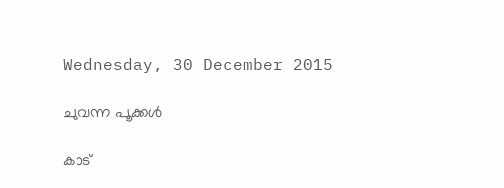Wednesday, 30 December 2015

ചുവന്ന പൂക്കൾ

കാട്‌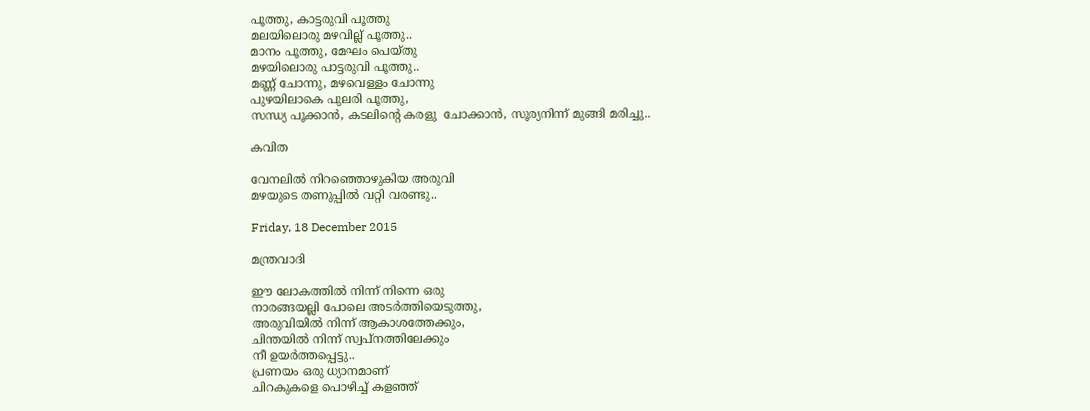പൂത്തു, കാട്ടരുവി പൂത്തു
മലയിലൊരു മഴവില്ല് പൂത്തു..
മാനം പൂത്തു, മേഘം പെയ്തു
മഴയിലൊരു പാട്ടരുവി പൂത്തു..
മണ്ണ്‌ ചോന്നു, മഴവെള്ളം ചോന്നു
പുഴയിലാകെ പുലരി പൂത്തു,
സന്ധ്യ പൂക്കാൻ, കടലിന്റെ കരളു  ചോക്കാൻ, സൂര്യനിന്ന് മുങ്ങി മരിച്ചു..

കവിത

വേനലിൽ നിറഞ്ഞൊഴുകിയ അരുവി
മഴയുടെ തണുപ്പിൽ വറ്റി വരണ്ടു..

Friday, 18 December 2015

മന്ത്രവാദി

ഈ ലോകത്തിൽ നിന്ന് നിന്നെ ഒരു
നാരങ്ങയല്ലി പോലെ അടർത്തിയെടുത്തു,
അരുവിയിൽ നിന്ന് ആകാശത്തേക്കും,
ചിന്തയിൽ നിന്ന് സ്വപ്നത്തിലേക്കും
നീ ഉയർത്തപ്പെട്ടു..
പ്രണയം ഒരു ധ്യാനമാണ്‌
ചിറകുകളെ പൊഴിച്ച്‌ കളഞ്ഞ്‌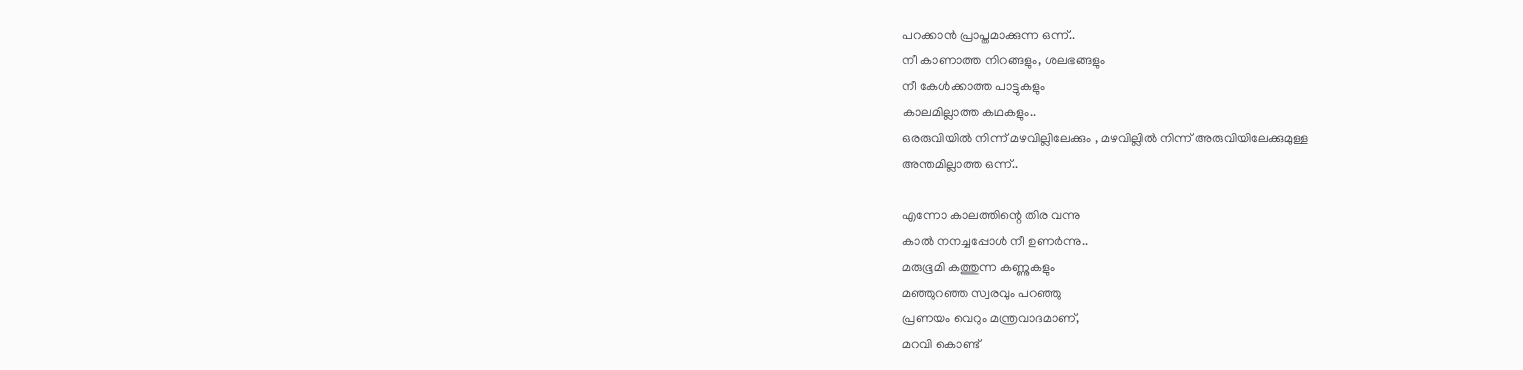പറക്കാൻ പ്രാപ്തമാക്കുന്ന ഒന്ന്..
നീ കാണാത്ത നിറങ്ങളും, ശലഭങ്ങളും
നീ കേൾക്കാത്ത പാട്ടുകളും
കാലമില്ലാത്ത കഥകളും..
ഒരരുവിയിൽ നിന്ന് മഴവില്ലിലേക്കും , മഴവില്ലിൽ നിന്ന് അരുവിയിലേക്കുമുള്ള
അന്തമില്ലാത്ത ഒന്ന്..

എന്നോ കാലത്തിന്റെ തിര വന്നു
കാൽ നനച്ചപ്പോൾ നീ ഉണർന്നു..
മരുഭൂമി കത്തുന്ന കണ്ണുകളും
മഞ്ഞുറഞ്ഞ സ്വരവും പറഞ്ഞു
പ്രണയം വെറും മന്ത്രവാദമാണ്‌,
മറവി കൊണ്ട്‌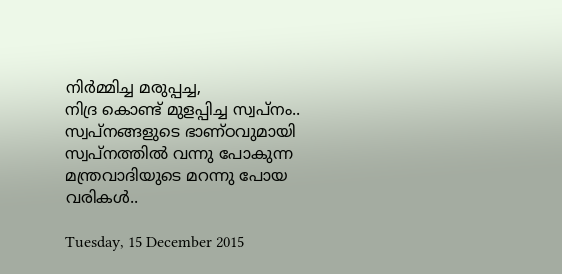നിർമ്മിച്ച മരുപ്പച്ച,
നിദ്ര കൊണ്ട്‌ മുളപ്പിച്ച സ്വപ്നം..
സ്വപ്നങ്ങളുടെ ഭാണ്ഠവുമായി
സ്വപ്നത്തിൽ വന്നു പോകുന്ന
മന്ത്രവാദിയുടെ മറന്നു പോയ വരികൾ..

Tuesday, 15 December 2015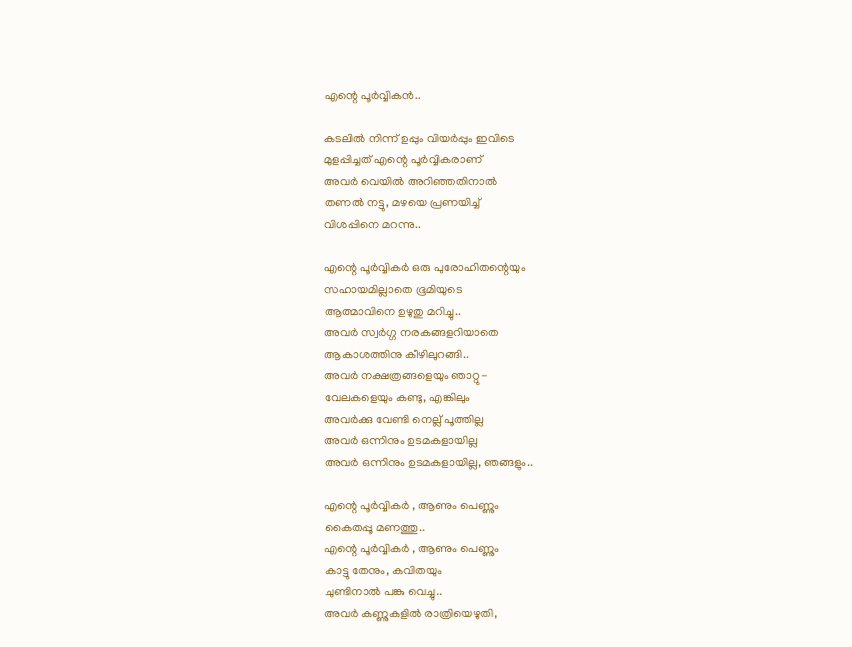എന്റെ പൂർവ്വികൻ..

കടലിൽ നിന്ന് ഉപ്പും വിയർപ്പും ഇവിടെ
മുളപ്പിച്ചത്‌ എന്റെ പൂർവ്വികരാണ്‌
അവർ വെയിൽ അറിഞ്ഞതിനാൽ
തണൽ നട്ടു, മഴയെ പ്രണയിച്ച്‌
വിശപ്പിനെ മറന്നു..

എന്റെ പൂർവ്വികർ ഒരു പുരോഹിതന്റെയും
സഹായമില്ലാതെ ഭൂമിയുടെ
ആത്മാവിനെ ഉഴുതു മറിച്ചു..
അവർ സ്വർഗ്ഗ നരകങ്ങളറിയാതെ
ആകാശത്തിനു കീഴിലുറങ്ങി..
അവർ നക്ഷത്രങ്ങളെയും ഞാറ്റു-
വേലകളെയും കണ്ടു, എങ്കിലും
അവർക്കു വേണ്ടി നെല്ല് പൂത്തില്ല
അവർ ഒന്നിനും ഉടമകളായില്ല
അവർ ഒന്നിനും ഉടമകളായില്ല, ഞങ്ങളും..

എന്റെ പൂർവ്വികർ , ആണും പെണ്ണും
കൈതപ്പൂ മണത്തു..
എന്റെ പൂർവ്വികർ , ആണും പെണ്ണും
കാട്ടു തേനും, കവിതയും
ചുണ്ടിനാൽ പങ്കു വെച്ചു..
അവർ കണ്ണുകളിൽ രാത്രിയെഴുതി,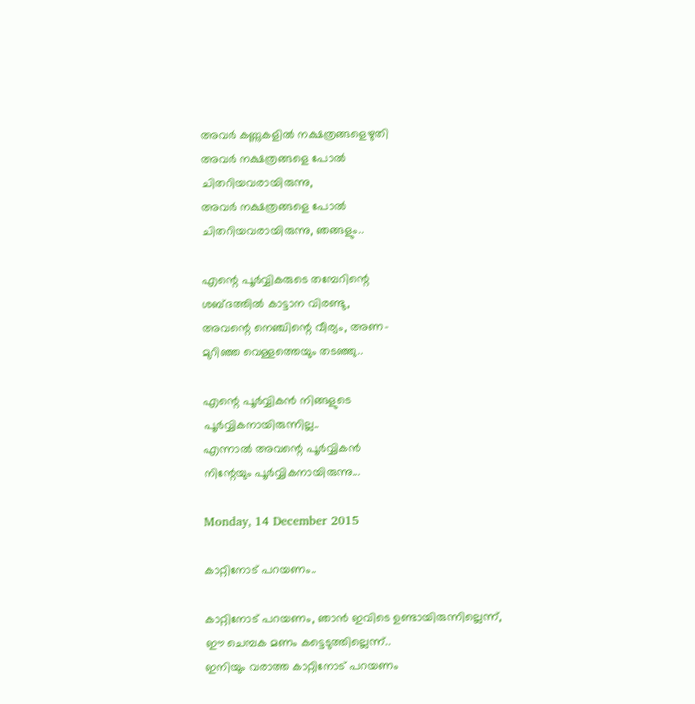അവർ കണ്ണുകളിൽ നക്ഷത്രങ്ങളെഴുതി
അവർ നക്ഷത്രങ്ങളെ പോൽ
ചിതറിയവരായിരുന്നു,
അവർ നക്ഷത്രങ്ങളെ പോൽ
ചിതറിയവരായിരുന്നു, ഞങ്ങളും..

എന്റെ പൂർവ്വികരുടെ തമ്പേറിന്റെ
ശബ്ദത്തിൽ കാട്ടാന വിരണ്ടു,
അവന്റെ നെഞ്ചിന്റെ വീര്യം, അണ-
മുറിഞ്ഞ വെള്ളത്തെയും തടഞ്ഞു..

എന്റെ പൂർവ്വികൻ നിങ്ങളുടെ
പൂർവ്വികനായിരുന്നില്ല..
എന്നാൽ അവന്റെ പൂർവ്വികൻ
നിന്റേയും പൂർവ്വികനായിരുന്നു...

Monday, 14 December 2015

കാറ്റിനോട്‌ പറയണം..

കാറ്റിനോട്‌ പറയണം, ഞാൻ ഇവിടെ ഉണ്ടായിരുന്നില്ലെന്ന്,
ഈ ചെമ്പക മണം കട്ടെടുത്തില്ലെന്ന്..
ഇനിയും വരാത്ത കാറ്റിനോട്‌ പറയണം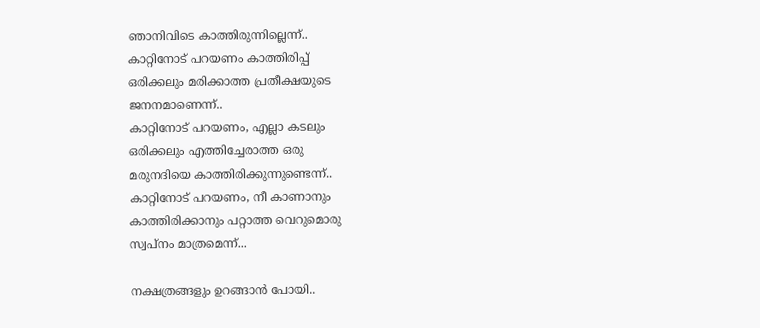ഞാനിവിടെ കാത്തിരുന്നില്ലെന്ന്..
കാറ്റിനോട്‌ പറയണം കാത്തിരിപ്പ്‌
ഒരിക്കലും മരിക്കാത്ത പ്രതീക്ഷയുടെ
ജനനമാണെന്ന്..
കാറ്റിനോട്‌ പറയണം, എല്ലാ കടലും
ഒരിക്കലും എത്തിച്ചേരാത്ത ഒരു
മരുനദിയെ കാത്തിരിക്കുന്നുണ്ടെന്ന്..
കാറ്റിനോട്‌ പറയണം, നീ കാണാനും
കാത്തിരിക്കാനും പറ്റാത്ത വെറുമൊരു
സ്വപ്നം മാത്രമെന്ന്...

നക്ഷത്രങ്ങളും ഉറങ്ങാൻ പോയി..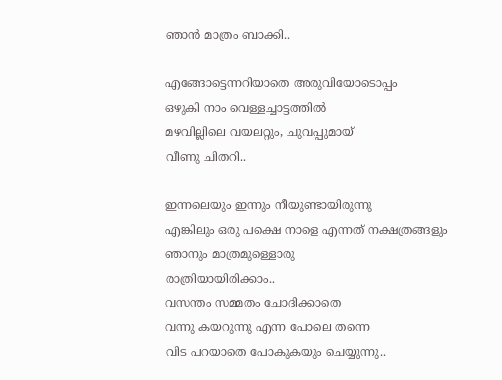ഞാൻ മാത്രം ബാക്കി..

എങ്ങോട്ടെന്നറിയാതെ അരുവിയോടൊപ്പം
ഒഴുകി നാം വെള്ളച്ചാട്ടത്തിൽ
മഴവില്ലിലെ വയലറ്റും, ചുവപ്പുമായ്‌
വീണു ചിതറി..

ഇന്നലെയും ഇന്നും നീയുണ്ടായിരുന്നു
എങ്കിലും ഒരു പക്ഷെ നാളെ എന്നത്‌ നക്ഷത്രങ്ങളും
ഞാനും മാത്രമുള്ളൊരു
രാത്രിയായിരിക്കാം..
വസന്തം സമ്മതം ചോദിക്കാതെ
വന്നു കയറുന്നു എന്ന പോലെ തന്നെ
വിട പറയാതെ പോകുകയും ചെയ്യുന്നു..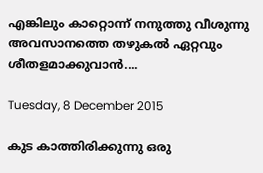എങ്കിലും കാറ്റൊന്ന് നനുത്തു വീശുന്നു
അവസാനത്തെ തഴുകൽ ഏറ്റവും
ശീതളമാക്കുവാൻ....

Tuesday, 8 December 2015

കുട കാത്തിരിക്കുന്നു ഒരു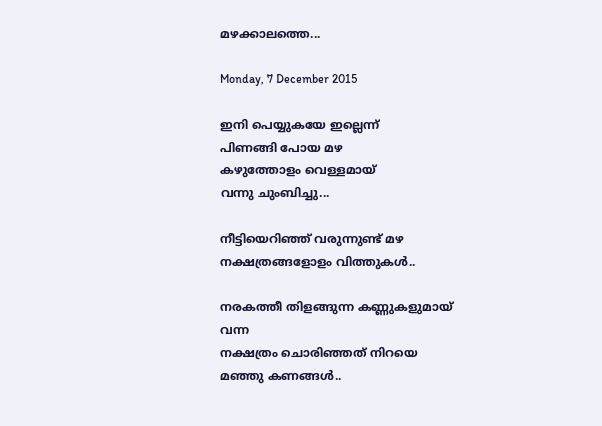മഴക്കാലത്തെ...

Monday, 7 December 2015

ഇനി പെയ്യുകയേ ഇല്ലെന്ന്
പിണങ്ങി പോയ മഴ
കഴുത്തോളം വെള്ളമായ്‌
വന്നു ചുംബിച്ചു...

നീട്ടിയെറിഞ്ഞ്‌ വരുന്നുണ്ട്‌ മഴ
നക്ഷത്രങ്ങളോളം വിത്തുകൾ..

നരകത്തീ തിളങ്ങുന്ന കണ്ണുകളുമായ്‌ വന്ന
നക്ഷത്രം ചൊരിഞ്ഞത്‌ നിറയെ മഞ്ഞു കണങ്ങൾ..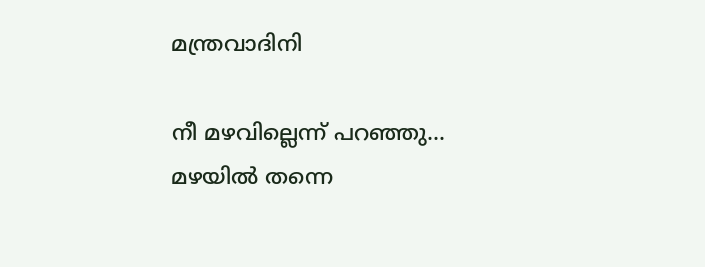മന്ത്രവാദിനി

നീ മഴവില്ലെന്ന് പറഞ്ഞു...
മഴയിൽ തന്നെ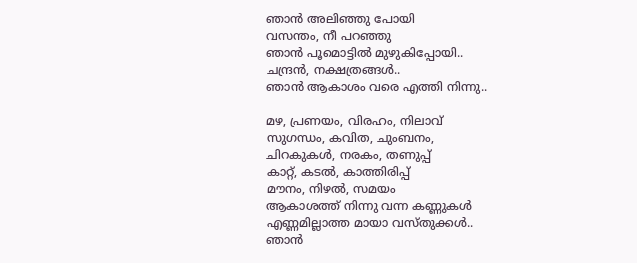ഞാൻ അലിഞ്ഞു പോയി
വസന്തം, നീ പറഞ്ഞു
ഞാൻ പൂമൊട്ടിൽ മുഴുകിപ്പോയി..
ചന്ദ്രൻ, നക്ഷത്രങ്ങൾ..
ഞാൻ ആകാശം വരെ എത്തി നിന്നു..

മഴ, പ്രണയം, വിരഹം, നിലാവ്‌
സുഗന്ധം, കവിത, ചുംബനം,
ചിറകുകൾ, നരകം, തണുപ്പ്‌
കാറ്റ്‌, കടൽ, കാത്തിരിപ്പ്‌
മൗനം, നിഴൽ, സമയം
ആകാശത്ത്‌ നിന്നു വന്ന കണ്ണുകൾ
എണ്ണമില്ലാത്ത മായാ വസ്തുക്കൾ..
ഞാൻ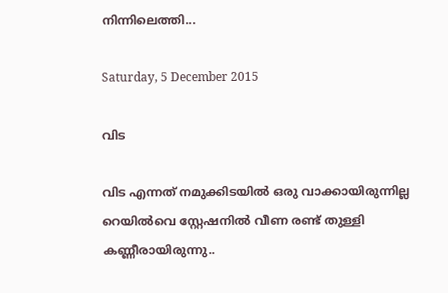നിന്നിലെത്തി...

Saturday, 5 December 2015

വിട

വിട എന്നത്‌ നമുക്കിടയിൽ ഒരു വാക്കായിരുന്നില്ല
റെയിൽവെ സ്റ്റേഷനിൽ വീണ രണ്ട്‌ തുള്ളി കണ്ണീരായിരുന്നു..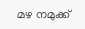മഴ നമുക്ക്‌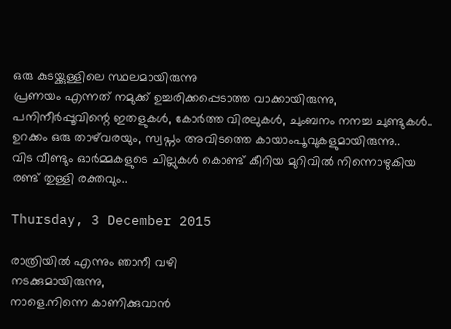ഒരു കുടയ്ക്കുള്ളിലെ സ്ഥലമായിരുന്നു
പ്രണയം എന്നത്‌ നമുക്ക്‌ ഉച്ചരിക്കപ്പെടാത്ത വാക്കായിരുന്നു,
പനിനീർപ്പൂവിന്റെ ഇതളുകൾ, കോർത്ത വിരലുകൾ, ചുംബനം നനച്ച ചുണ്ടുകൾ..
ഉറക്കം ഒരു താഴ്‌വരയും, സ്വപ്നം അവിടത്തെ കായാംപൂവുകളുമായിരുന്നു..
വിട വീണ്ടും ഓർമ്മകളുടെ ചില്ലുകൾ കൊണ്ട്‌ കീറിയ മുറിവിൽ നിന്നൊഴുകിയ
രണ്ട്‌ തുള്ളി രക്തവും..

Thursday, 3 December 2015

രാത്രിയിൽ എന്നും ഞാനീ വഴി
നടക്കുമായിരുന്നു,
നാളെ.നിന്നെ കാണിക്കുവാൻ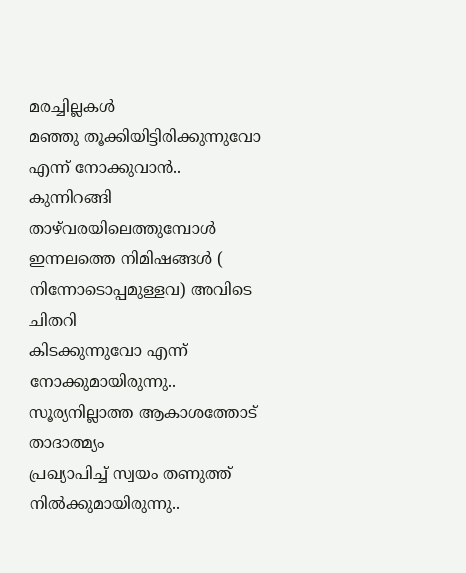മരച്ചില്ലകൾ
മഞ്ഞു തൂക്കിയിട്ടിരിക്കുന്നുവോ
എന്ന് നോക്കുവാൻ..
കുന്നിറങ്ങി താഴ്‌വരയിലെത്തുമ്പോൾ
ഇന്നലത്തെ നിമിഷങ്ങൾ ( നിന്നോടൊപ്പമുള്ളവ) അവിടെ ചിതറി
കിടക്കുന്നുവോ എന്ന് നോക്കുമായിരുന്നു..
സൂര്യനില്ലാത്ത ആകാശത്തോട്‌ താദാത്മ്യം
പ്രഖ്യാപിച്ച്‌ സ്വയം തണുത്ത്‌ നിൽക്കുമായിരുന്നു..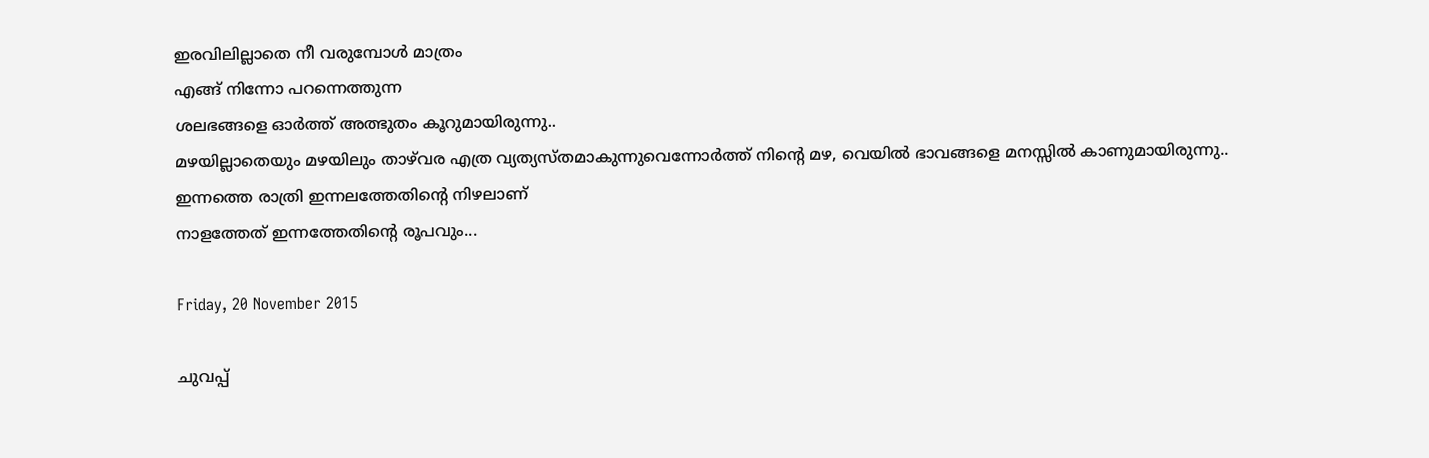ഇരവിലില്ലാതെ നീ വരുമ്പോൾ മാത്രം
എങ്ങ്‌ നിന്നോ പറന്നെത്തുന്ന
ശലഭങ്ങളെ ഓർത്ത്‌ അത്ഭുതം കൂറുമായിരുന്നു..
മഴയില്ലാതെയും മഴയിലും താഴ്‌വര എത്ര വ്യത്യസ്തമാകുന്നുവെന്നോർത്ത്‌ നിന്റെ മഴ, വെയിൽ ഭാവങ്ങളെ മനസ്സിൽ കാണുമായിരുന്നു..
ഇന്നത്തെ രാത്രി ഇന്നലത്തേതിന്റെ നിഴലാണ്‌
നാളത്തേത്‌ ഇന്നത്തേതിന്റെ രൂപവും...

Friday, 20 November 2015

ചുവപ്പ്‌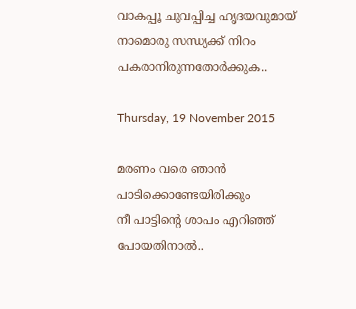വാകപ്പൂ ചുവപ്പിച്ച ഹൃദയവുമായ്‌
നാമൊരു സന്ധ്യക്ക്‌ നിറം
പകരാനിരുന്നതോർക്കുക..

Thursday, 19 November 2015

മരണം വരെ ഞാൻ പാടിക്കൊണ്ടേയിരിക്കും
നീ പാട്ടിന്റെ ശാപം എറിഞ്ഞ്‌
പോയതിനാൽ..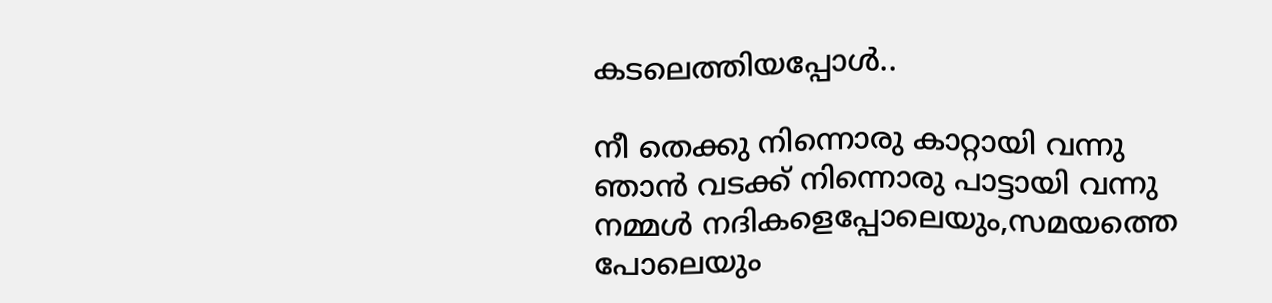കടലെത്തിയപ്പോൾ..

നീ തെക്കു നിന്നൊരു കാറ്റായി വന്നു
ഞാൻ വടക്ക്‌ നിന്നൊരു പാട്ടായി വന്നു
നമ്മൾ നദികളെപ്പോലെയും,സമയത്തെ
പോലെയും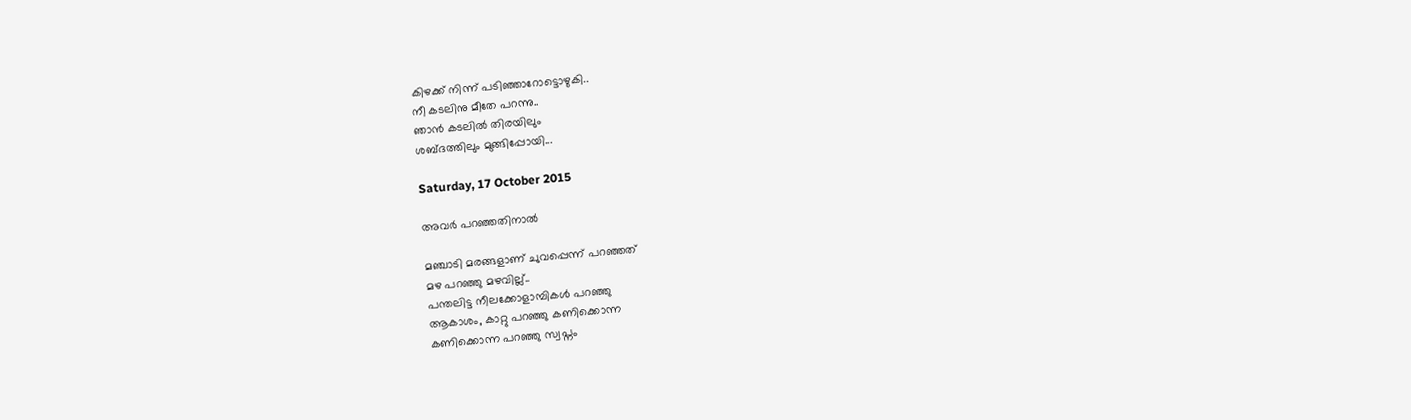കിഴക്ക്‌ നിന്ന് പടിഞ്ഞാറോട്ടൊഴുകി..
നീ കടലിനു മീതേ പറന്നു..
ഞാൻ കടലിൽ തിരയിലും
ശബ്ദത്തിലും മുങ്ങിപ്പോയി...

Saturday, 17 October 2015

അവർ പറഞ്ഞതിനാൽ

മഞ്ചാടി മരങ്ങളാണ്‌ ചുവപ്പെന്ന് പറഞ്ഞത്‌
മഴ പറഞ്ഞു മഴവില്ല്..
പന്തലിട്ട നീലക്കോളാമ്പികൾ പറഞ്ഞു
ആകാശം, കാറ്റു പറഞ്ഞു കണിക്കൊന്ന
കണിക്കൊന്ന പറഞ്ഞു സ്വപ്നം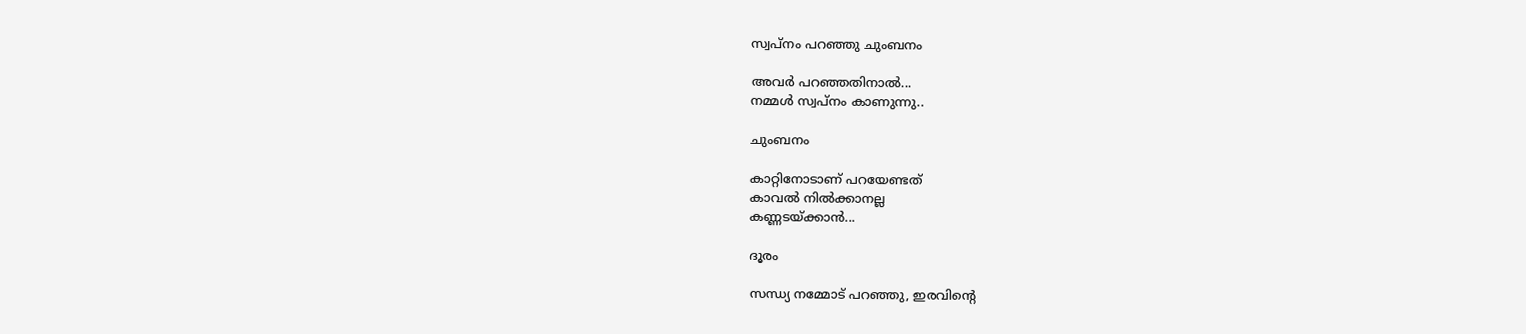സ്വപ്നം പറഞ്ഞു ചുംബനം

അവർ പറഞ്ഞതിനാൽ...
നമ്മൾ സ്വപ്നം കാണുന്നു..

ചുംബനം

കാറ്റിനോടാണ് പറയേണ്ടത്
കാവൽ നിൽക്കാനല്ല
കണ്ണടയ്ക്കാൻ...

ദൂരം

സന്ധ്യ നമ്മോട് പറഞ്ഞു, ഇരവിന്റെ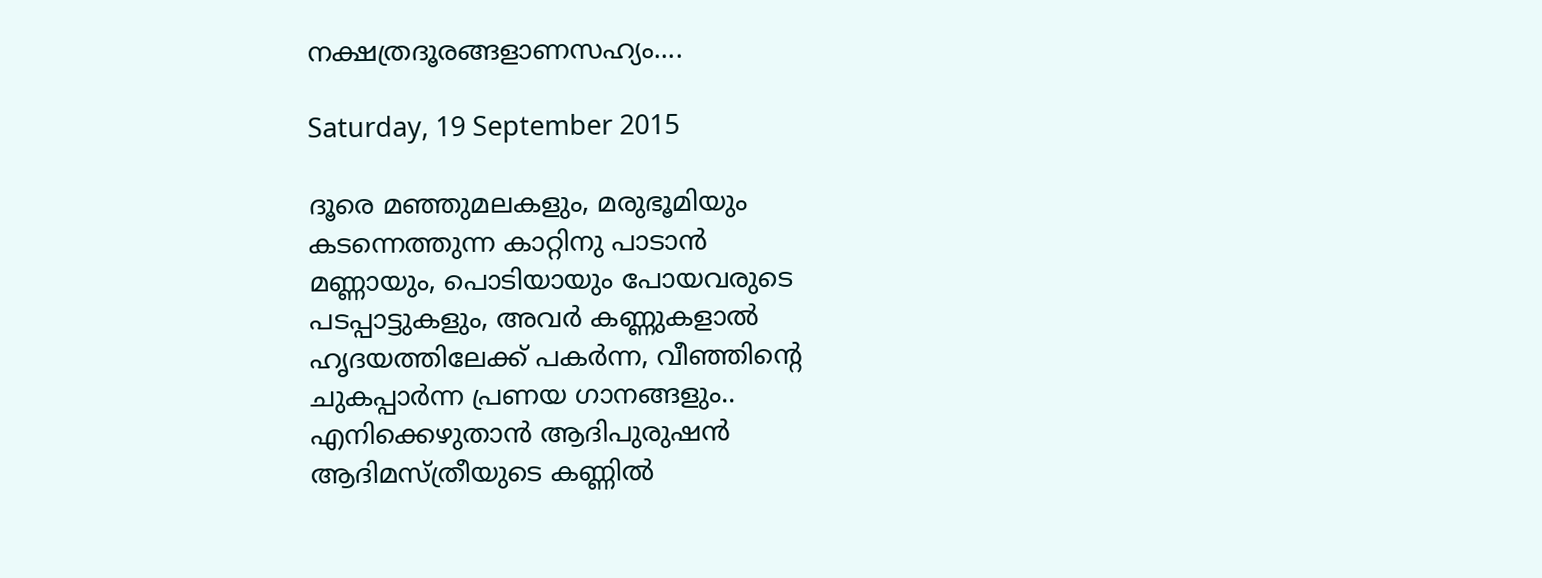നക്ഷത്രദൂരങ്ങളാണസഹ്യം....

Saturday, 19 September 2015

ദൂരെ മഞ്ഞുമലകളും, മരുഭൂമിയും
കടന്നെത്തുന്ന കാറ്റിനു പാടാൻ
മണ്ണായും, പൊടിയായും പോയവരുടെ
പടപ്പാട്ടുകളും, അവർ കണ്ണുകളാൽ
ഹൃദയത്തിലേക്ക്‌ പകർന്ന, വീഞ്ഞിന്റെ
ചുകപ്പാർന്ന പ്രണയ ഗാനങ്ങളും..
എനിക്കെഴുതാൻ ആദിപുരുഷൻ
ആദിമസ്ത്രീയുടെ കണ്ണിൽ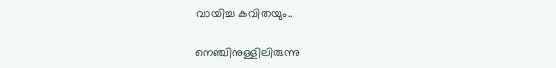വായിച്ച കവിതയും..

നെഞ്ചിനുള്ളിലിരുന്നു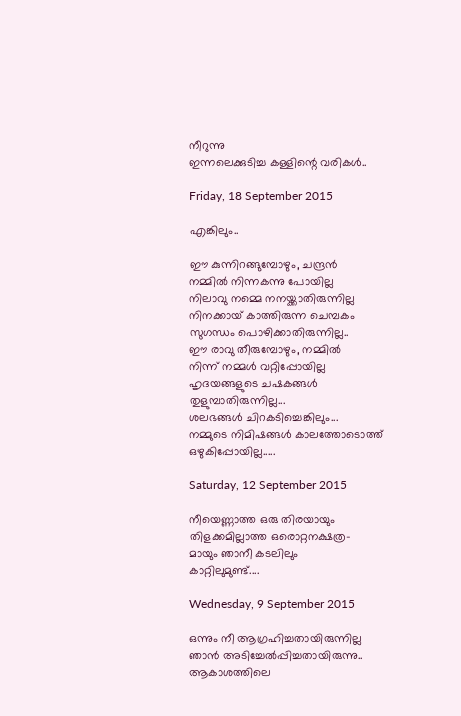നീറുന്നു
ഇന്നലെക്കുടിച്ച കള്ളിന്റെ വരികൾ..

Friday, 18 September 2015

എങ്കിലും..

ഈ കുന്നിറങ്ങുമ്പോഴും, ചന്ദ്രൻ
നമ്മിൽ നിന്നകന്നു പോയില്ല
നിലാവു നമ്മെ നനയ്ക്കാതിരുന്നില്ല
നിനക്കായ്‌ കാത്തിരുന്ന ചെമ്പകം
സുഗന്ധം പൊഴിക്കാതിരുന്നില്ല..
ഈ രാവു തീരുമ്പോഴും, നമ്മിൽ
നിന്ന് നമ്മൾ വറ്റിപ്പോയില്ല
ഹൃദയങ്ങളുടെ ചഷകങ്ങൾ
തുളുമ്പാതിരുന്നില്ല...
ശലഭങ്ങൾ ചിറകടിച്ചെങ്കിലും...
നമ്മുടെ നിമിഷങ്ങൾ കാലത്തോടൊത്ത്‌
ഒഴുകിപ്പോയില്ല.....

Saturday, 12 September 2015

നീയെണ്ണാത്ത ഒരു തിരയായും
തിളക്കമില്ലാത്ത ഒരൊറ്റനക്ഷത്ര-
മായും ഞാനീ കടലിലും
കാറ്റിലുമുണ്ട്‌....

Wednesday, 9 September 2015

ഒന്നും നീ ആഗ്രഹിച്ചതായിരുന്നില്ല
ഞാൻ അടിച്ചേൽപ്പിച്ചതായിരുന്നു..
ആകാശത്തിലെ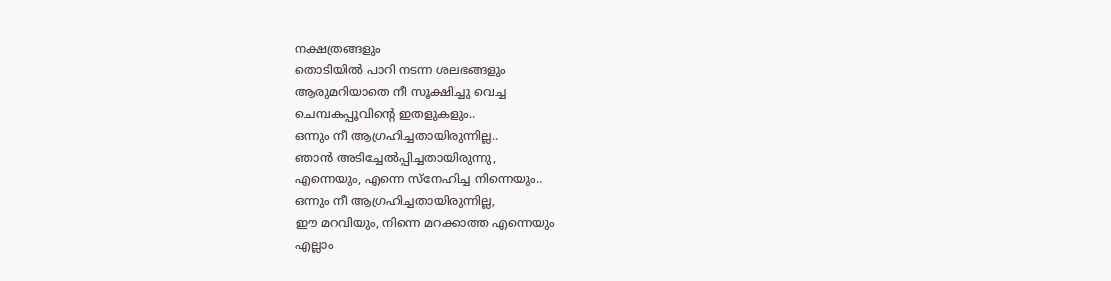നക്ഷത്രങ്ങളും
തൊടിയിൽ പാറി നടന്ന ശലഭങ്ങളും
ആരുമറിയാതെ നീ സൂക്ഷിച്ചു വെച്ച
ചെമ്പകപ്പൂവിന്റെ ഇതളുകളും..
ഒന്നും നീ ആഗ്രഹിച്ചതായിരുന്നില്ല..
ഞാൻ അടിച്ചേൽപ്പിച്ചതായിരുന്നു,
എന്നെയും, എന്നെ സ്നേഹിച്ച നിന്നെയും..
ഒന്നും നീ ആഗ്രഹിച്ചതായിരുന്നില്ല,
ഈ മറവിയും, നിന്നെ മറക്കാത്ത എന്നെയും
എല്ലാം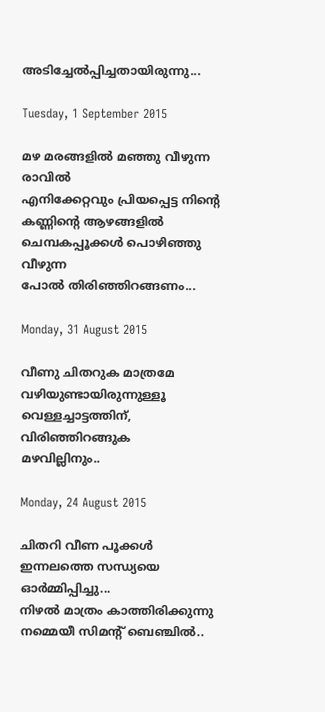അടിച്ചേൽപ്പിച്ചതായിരുന്നു...

Tuesday, 1 September 2015

മഴ മരങ്ങളിൽ മഞ്ഞു വീഴുന്ന രാവിൽ
എനിക്കേറ്റവും പ്രിയപ്പെട്ട നിന്റെ
കണ്ണിന്റെ ആഴങ്ങളിൽ
ചെമ്പകപ്പൂക്കൾ പൊഴിഞ്ഞു വീഴുന്ന
പോൽ തിരിഞ്ഞിറങ്ങണം...

Monday, 31 August 2015

വീണു ചിതറുക മാത്രമേ
വഴിയുണ്ടായിരുന്നുള്ളൂ
വെള്ളച്ചാട്ടത്തിന്‌,
വിരിഞ്ഞിറങ്ങുക
മഴവില്ലിനും..

Monday, 24 August 2015

ചിതറി വീണ പൂക്കൾ
ഇന്നലത്തെ സന്ധ്യയെ
ഓർമ്മിപ്പിച്ചു...
നിഴൽ മാത്രം കാത്തിരിക്കുന്നു
നമ്മെയീ സിമന്റ്‌ ബെഞ്ചിൽ..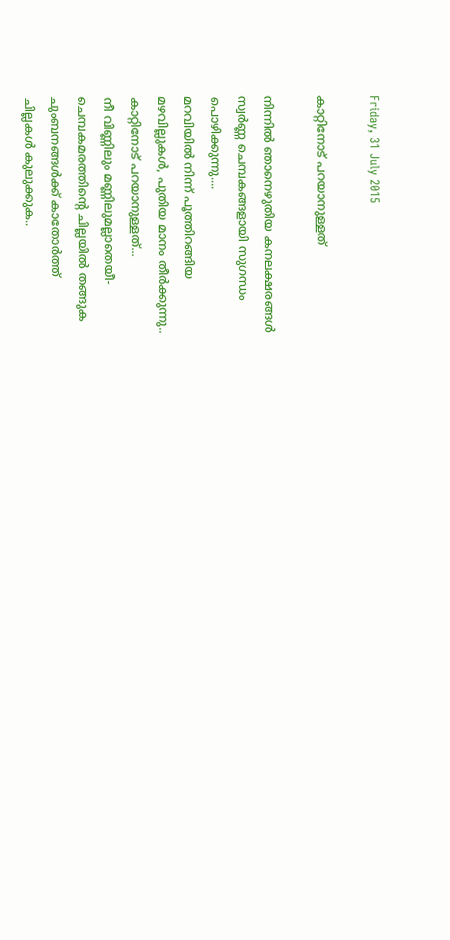Friday, 31 July 2015

കാറ്റിനോട് പറയാനുള്ളത്

നിന്നിൽ ഞാനെഴുതിയ കനലക്ഷരങ്ങൾ
സ്വർണ്ണ ചെമ്പകങ്ങളായി സുഗന്ധം
പൊഴിക്കുന്നു....
മറവിയിൽ നിന്ന് പൂത്തിറങ്ങിയ
മഴവില്ലുകൾ, പുതിയ മാനം തീർക്കുന്നു..
കാറ്റിനോട് പറയാനുള്ളത്...
നീ വിണ്ണിലും മണ്ണിലുമല്ലാതെയീ-
ചെമ്പകമരത്തിന്റെ ചില്ലയിൽ തങ്ങുക
ചുംബനങ്ങൾക്ക് കാതോർത്ത്
ചില്ലകൾ കുലുക്കുക..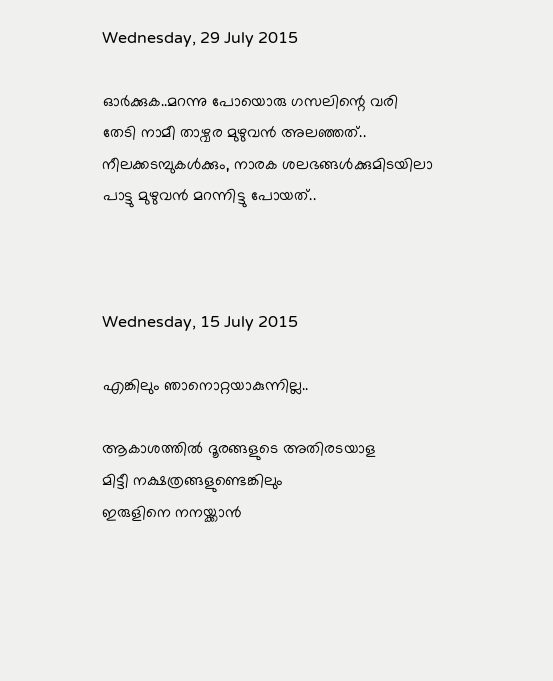Wednesday, 29 July 2015

ഓർക്കുക..മറന്നു പോയൊരു ഗസലിന്റെ വരി
തേടി നാമീ താഴ്വര മുഴുവൻ അലഞ്ഞത്..
നീലക്കടമ്പുകൾക്കും, നാരക ശലഭങ്ങൾക്കുമിടയിലാ
പാട്ടു മുഴുവൻ മറന്നിട്ടു പോയത്..



Wednesday, 15 July 2015

എങ്കിലും ഞാനൊറ്റയാകുന്നില്ല..

ആകാശത്തിൽ ദൂരങ്ങളുടെ അതിരടയാള
മിട്ടീ നക്ഷത്രങ്ങളുണ്ടെങ്കിലും
ഇരുളിനെ നനയ്ക്കാൻ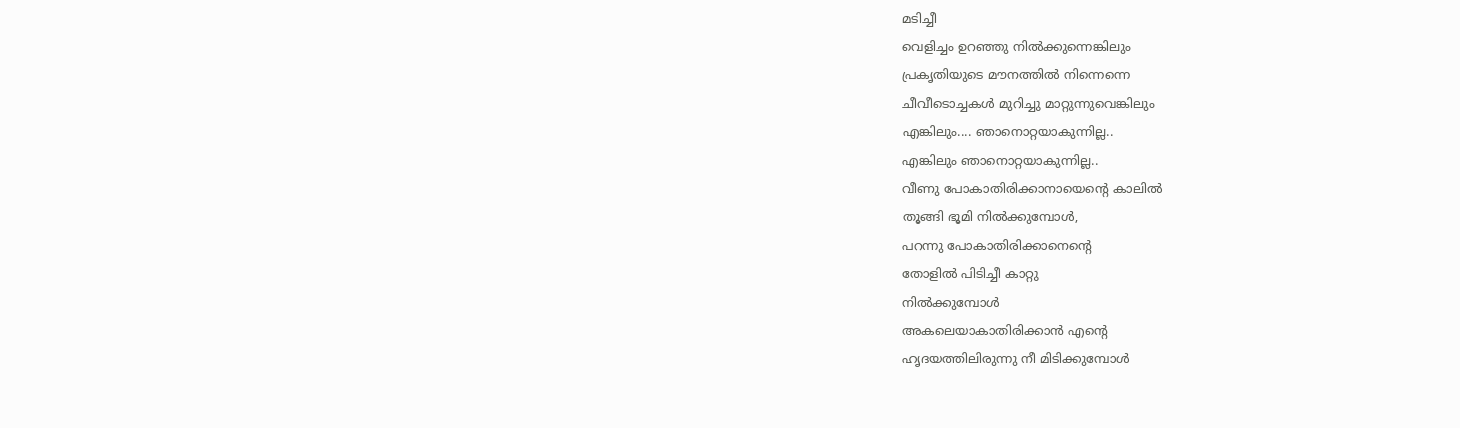മടിച്ചീ
വെളിച്ചം ഉറഞ്ഞു നിൽക്കുന്നെങ്കിലും
പ്രകൃതിയുടെ മൗനത്തിൽ നിന്നെന്നെ
ചീവീടൊച്ചകൾ മുറിച്ചു മാറ്റുന്നുവെങ്കിലും
എങ്കിലും.... ഞാനൊറ്റയാകുന്നില്ല..
എങ്കിലും ഞാനൊറ്റയാകുന്നില്ല..
വീണു പോകാതിരിക്കാനായെന്റെ കാലിൽ
തൂങ്ങി ഭൂമി നിൽക്കുമ്പോൾ,
പറന്നു പോകാതിരിക്കാനെന്റെ
തോളിൽ പിടിച്ചീ കാറ്റു
നിൽക്കുമ്പോൾ
അകലെയാകാതിരിക്കാൻ എന്റെ
ഹൃദയത്തിലിരുന്നു നീ മിടിക്കുമ്പോൾ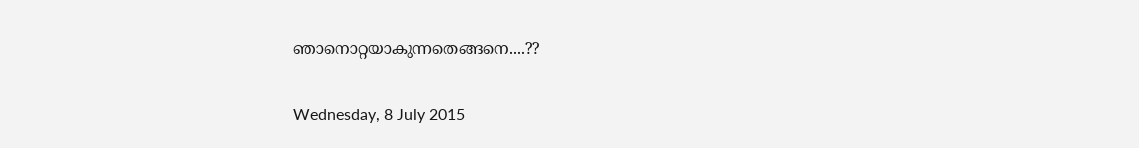ഞാനൊറ്റയാകുന്നതെങ്ങനെ....??

Wednesday, 8 July 2015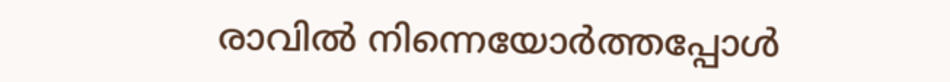രാവിൽ നിന്നെയോർത്തപ്പോൾ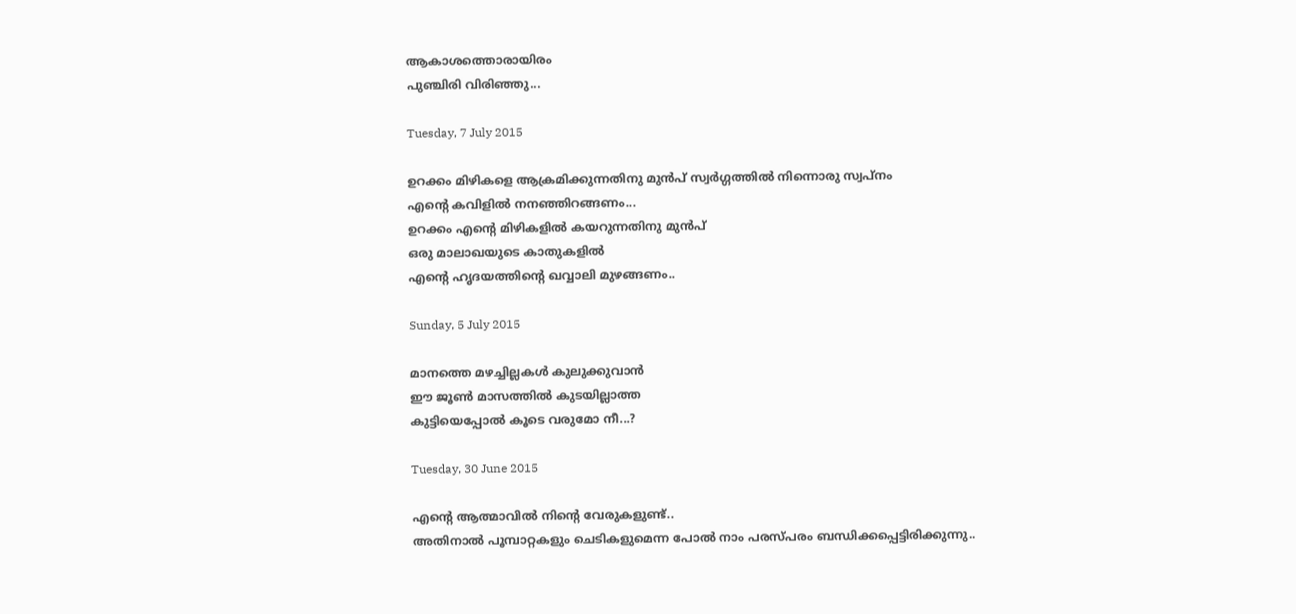ആകാശത്തൊരായിരം
പുഞ്ചിരി വിരിഞ്ഞു...

Tuesday, 7 July 2015

ഉറക്കം മിഴികളെ ആക്രമിക്കുന്നതിനു മുൻപ്‌ സ്വർഗ്ഗത്തിൽ നിന്നൊരു സ്വപ്നം
എന്റെ കവിളിൽ നനഞ്ഞിറങ്ങണം...
ഉറക്കം എന്റെ മിഴികളിൽ കയറുന്നതിനു മുൻപ്‌
ഒരു മാലാഖയുടെ കാതുകളിൽ
എന്റെ ഹൃദയത്തിന്റെ ഖവ്വാലി മുഴങ്ങണം..

Sunday, 5 July 2015

മാനത്തെ മഴച്ചില്ലകൾ കുലുക്കുവാൻ
ഈ ജൂൺ മാസത്തിൽ കുടയില്ലാത്ത
കുട്ടിയെപ്പോൽ കൂടെ വരുമോ നീ...?

Tuesday, 30 June 2015

എന്റെ ആത്മാവിൽ നിന്റെ വേരുകളുണ്ട്‌..
അതിനാൽ പൂമ്പാറ്റകളും ചെടികളുമെന്ന പോൽ നാം പരസ്പരം ബന്ധിക്കപ്പെട്ടിരിക്കുന്നു..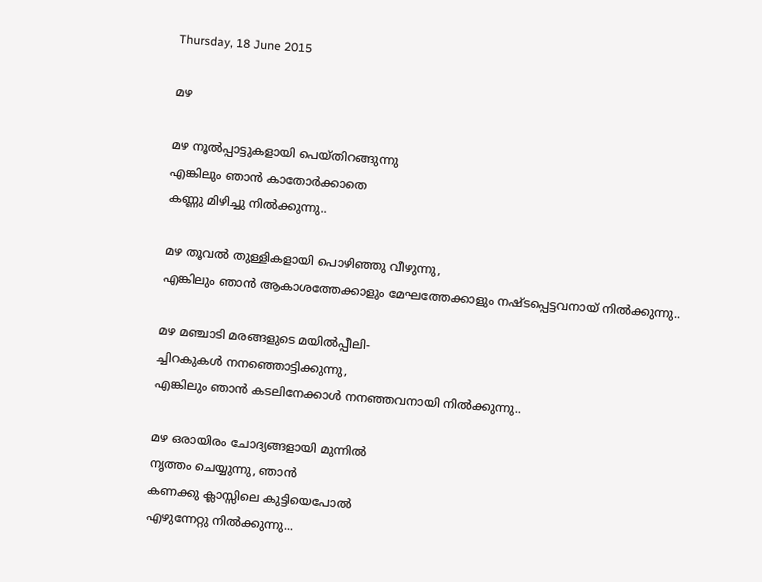Thursday, 18 June 2015

മഴ

മഴ നൂൽപ്പാട്ടുകളായി പെയ്തിറങ്ങുന്നു
എങ്കിലും ഞാൻ കാതോർക്കാതെ
കണ്ണു മിഴിച്ചു നിൽക്കുന്നു..

മഴ തൂവൽ തുള്ളികളായി പൊഴിഞ്ഞു വീഴുന്നു,
എങ്കിലും ഞാൻ ആകാശത്തേക്കാളും മേഘത്തേക്കാളും നഷ്ടപ്പെട്ടവനായ്‌ നിൽക്കുന്നു..

മഴ മഞ്ചാടി മരങ്ങളുടെ മയിൽപ്പീലി-
ച്ചിറകുകൾ നനഞ്ഞൊട്ടിക്കുന്നു,
എങ്കിലും ഞാൻ കടലിനേക്കാൾ നനഞ്ഞവനായി നിൽക്കുന്നു..

മഴ ഒരായിരം ചോദ്യങ്ങളായി മുന്നിൽ
നൃത്തം ചെയ്യുന്നു, ഞാൻ
കണക്കു ക്ലാസ്സിലെ കുട്ടിയെപോൽ
എഴുന്നേറ്റു നിൽക്കുന്നു...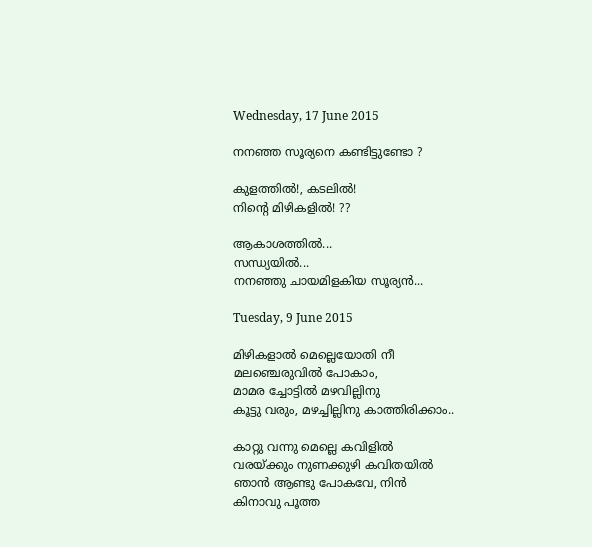Wednesday, 17 June 2015

നനഞ്ഞ സൂര്യനെ കണ്ടിട്ടുണ്ടോ ?

കുളത്തിൽ!, കടലിൽ!
നിന്റെ മിഴികളിൽ! ??

ആകാശത്തിൽ...
സന്ധ്യയിൽ...
നനഞ്ഞു ചായമിളകിയ സൂര്യൻ...

Tuesday, 9 June 2015

മിഴികളാൽ മെല്ലെയോതി നീ
മലഞ്ചെരുവിൽ പോകാം,
മാമര ച്ചോട്ടിൽ മഴവില്ലിനു
കൂട്ടു വരും, മഴച്ചില്ലിനു കാത്തിരിക്കാം..

കാറ്റു വന്നു മെല്ലെ കവിളിൽ
വരയ്ക്കും നുണക്കുഴി കവിതയിൽ
ഞാൻ ആണ്ടു പോകവേ, നിൻ
കിനാവു പൂത്ത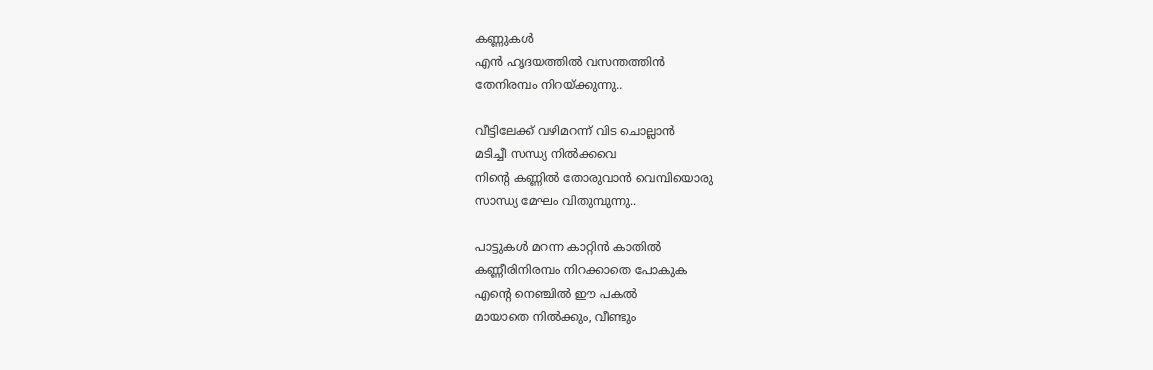കണ്ണുകൾ
എൻ ഹൃദയത്തിൽ വസന്തത്തിൻ
തേനിരമ്പം നിറയ്ക്കുന്നു..

വീട്ടിലേക്ക്‌ വഴിമറന്ന് വിട ചൊല്ലാൻ
മടിച്ചീ സന്ധ്യ നിൽക്കവെ
നിന്റെ കണ്ണിൽ തോരുവാൻ വെമ്പിയൊരു
സാന്ധ്യ മേഘം വിതുമ്പുന്നു..

പാട്ടുകൾ മറന്ന കാറ്റിൻ കാതിൽ
കണ്ണീരിനിരമ്പം നിറക്കാതെ പോകുക
എന്റെ നെഞ്ചിൽ ഈ പകൽ
മായാതെ നിൽക്കും, വീണ്ടും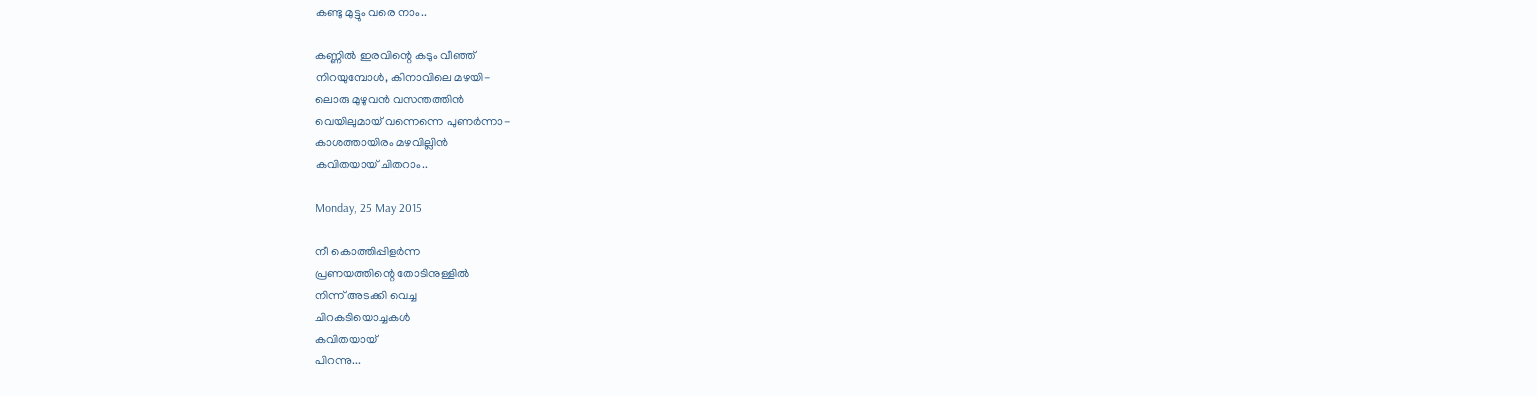കണ്ടു മുട്ടും വരെ നാം..

കണ്ണിൽ ഇരവിന്റെ കടും വീഞ്ഞ്‌
നിറയുമ്പോൾ, കിനാവിലെ മഴയി-
ലൊരു മുഴുവൻ വസന്തത്തിൻ
വെയിലുമായ്‌ വന്നെന്നെ പുണർന്നാ-
കാശത്തായിരം മഴവില്ലിൻ
കവിതയായ്‌ ചിതറാം..

Monday, 25 May 2015

നീ കൊത്തിപ്പിളർന്ന
പ്രണയത്തിന്റെ തോടിനുള്ളിൽ
നിന്ന് അടക്കി വെച്ച
ചിറകടിയൊച്ചകൾ
കവിതയായ്‌
പിറന്നു...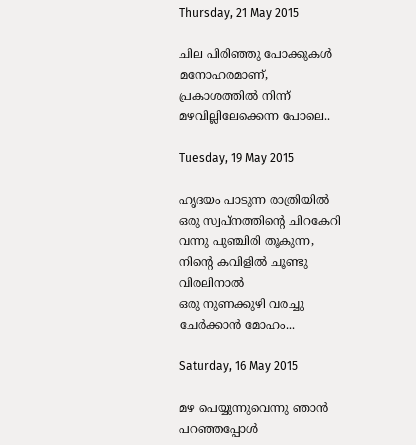Thursday, 21 May 2015

ചില പിരിഞ്ഞു പോക്കുകൾ
മനോഹരമാണ്‌,
പ്രകാശത്തിൽ നിന്ന്
മഴവില്ലിലേക്കെന്ന പോലെ..

Tuesday, 19 May 2015

ഹൃദയം പാടുന്ന രാത്രിയിൽ
ഒരു സ്വപ്നത്തിന്റെ ചിറകേറി
വന്നു പുഞ്ചിരി തൂകുന്ന,
നിന്റെ കവിളിൽ ചൂണ്ടു വിരലിനാൽ
ഒരു നുണക്കുഴി വരച്ചു
ചേർക്കാൻ മോഹം...

Saturday, 16 May 2015

മഴ പെയ്യുന്നുവെന്നു ഞാൻ പറഞ്ഞപ്പോൾ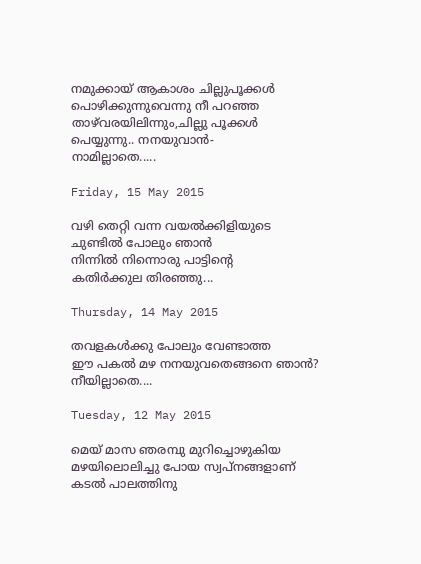നമുക്കായ്‌ ആകാശം ചില്ലുപൂക്കൾ
പൊഴിക്കുന്നുവെന്നു നീ പറഞ്ഞ
താഴ്‌വരയിലിന്നും,ചില്ലു പൂക്കൾ
പെയ്യുന്നു.. നനയുവാൻ-
നാമില്ലാതെ.....

Friday, 15 May 2015

വഴി തെറ്റി വന്ന വയൽക്കിളിയുടെ
ചുണ്ടിൽ പോലും ഞാൻ
നിന്നിൽ നിന്നൊരു പാട്ടിന്റെ
കതിർക്കുല തിരഞ്ഞു...

Thursday, 14 May 2015

തവളകൾക്കു പോലും വേണ്ടാത്ത
ഈ പകൽ മഴ നനയുവതെങ്ങനെ ഞാൻ?
നീയില്ലാതെ....

Tuesday, 12 May 2015

മെയ്‌ മാസ ഞരമ്പു മുറിച്ചൊഴുകിയ
മഴയിലൊലിച്ചു പോയ സ്വപ്നങ്ങളാണ്‌
കടൽ പാലത്തിനു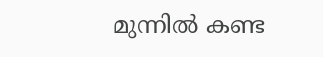മുന്നിൽ കണ്ട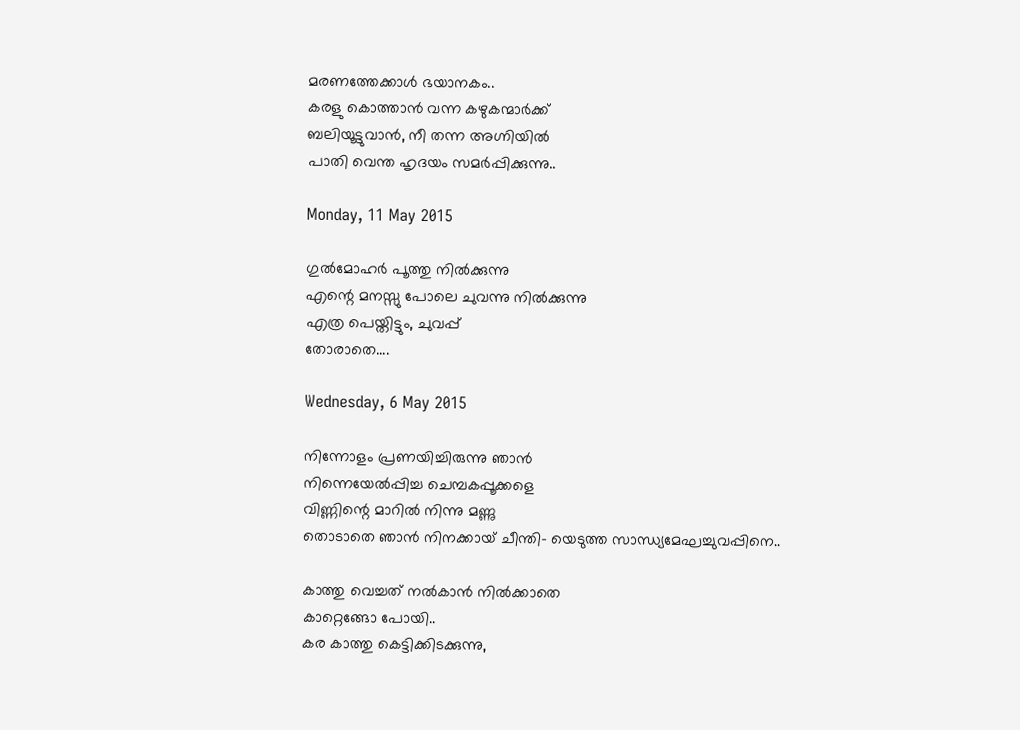മരണത്തേക്കാൾ ഭയാനകം..
കരളു കൊത്താൻ വന്ന കഴുകന്മാർക്ക്‌
ബലിയൂട്ടുവാൻ, നീ തന്ന അഗ്നിയിൽ
പാതി വെന്ത ഹൃദയം സമർപ്പിക്കുന്നു..

Monday, 11 May 2015

ഗുൽമോഹർ പൂത്തു നിൽക്കുന്നു
എന്റെ മനസ്സു പോലെ ചുവന്നു നിൽക്കുന്നു
എത്ര പെയ്തിട്ടും, ചുവപ്പ്‌
തോരാതെ....

Wednesday, 6 May 2015

നിന്നോളം പ്രണയിച്ചിരുന്നു ഞാൻ
നിന്നെയേൽപ്പിച്ച ചെമ്പകപ്പൂക്കളെ
വിണ്ണിന്റെ മാറിൽ നിന്നു മണ്ണു
തൊടാതെ ഞാൻ നിനക്കായ്‌ ചീന്തി- യെടുത്ത സാന്ധ്യമേഘച്ചുവപ്പിനെ..

കാത്തു വെച്ചത്‌ നൽകാൻ നിൽക്കാതെ
കാറ്റെങ്ങോ പോയി..
കര കാത്തു കെട്ടിക്കിടക്കുന്നു,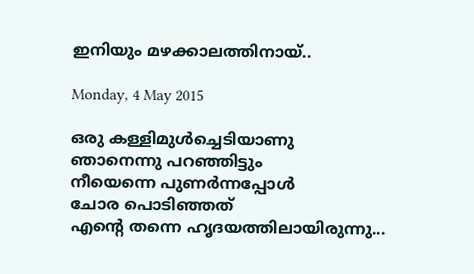ഇനിയും മഴക്കാലത്തിനായ്‌..

Monday, 4 May 2015

ഒരു കള്ളിമുൾച്ചെടിയാണു
ഞാനെന്നു പറഞ്ഞിട്ടും
നീയെന്നെ പുണർന്നപ്പോൾ
ചോര പൊടിഞ്ഞത്‌
എന്റെ തന്നെ ഹൃദയത്തിലായിരുന്നു...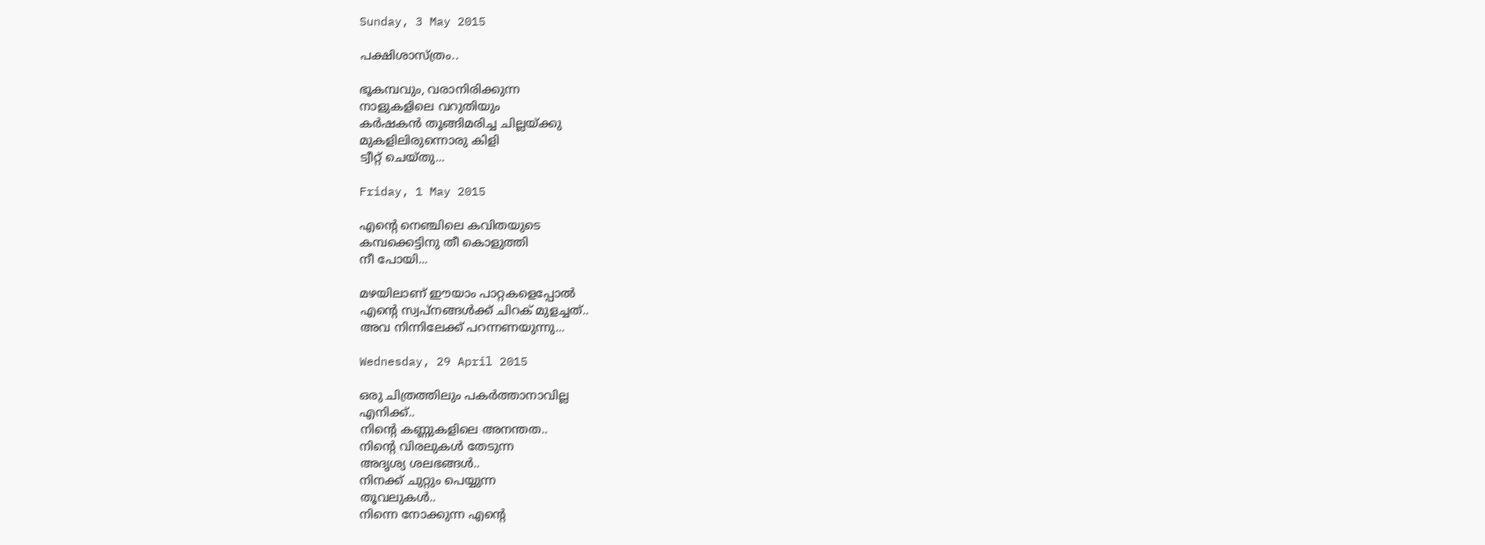Sunday, 3 May 2015

പക്ഷിശാസ്ത്രം..

ഭൂകമ്പവും, വരാനിരിക്കുന്ന
നാളുകളിലെ വറുതിയും
കർഷകൻ തൂങ്ങിമരിച്ച ചില്ലയ്ക്കു
മുകളിലിരുന്നൊരു കിളി
ട്വീറ്റ്‌ ചെയ്തു...

Friday, 1 May 2015

എന്റെ നെഞ്ചിലെ കവിതയുടെ
കമ്പക്കെട്ടിനു തീ കൊളുത്തി
നീ പോയി...

മഴയിലാണ്‌ ഈയാം പാറ്റകളെപ്പോൽ
എന്റെ സ്വപ്നങ്ങൾക്ക്‌ ചിറക്‌ മുളച്ചത്‌..
അവ നിന്നിലേക്ക്‌ പറന്നണയുന്നു...

Wednesday, 29 April 2015

ഒരു ചിത്രത്തിലും പകർത്താനാവില്ല
എനിക്ക്‌..
നിന്റെ കണ്ണുകളിലെ അനന്തത..
നിന്റെ വിരലുകൾ തേടുന്ന
അദൃശ്യ ശലഭങ്ങൾ..
നിനക്ക്‌ ചുറ്റും പെയ്യുന്ന
തൂവലുകൾ..
നിന്നെ നോക്കുന്ന എന്റെ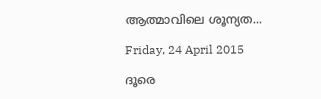ആത്മാവിലെ ശൂന്യത...

Friday, 24 April 2015

ദൂരെ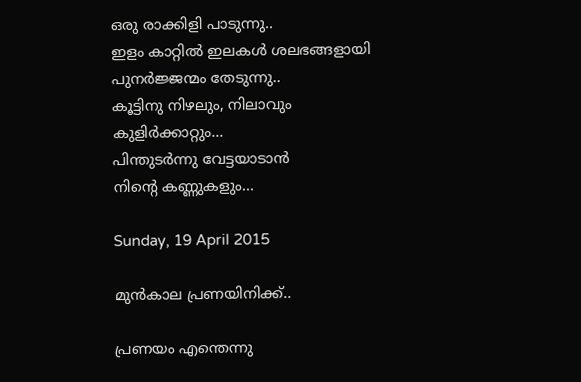ഒരു രാക്കിളി പാടുന്നു..
ഇളം കാറ്റിൽ ഇലകൾ ശലഭങ്ങളായി
പുനർജ്ജന്മം തേടുന്നു..
കൂട്ടിനു നിഴലും, നിലാവും
കുളിർക്കാറ്റും...
പിന്തുടർന്നു വേട്ടയാടാൻ
നിന്റെ കണ്ണുകളും...

Sunday, 19 April 2015

മുൻകാല പ്രണയിനിക്ക്‌..

പ്രണയം എന്തെന്നു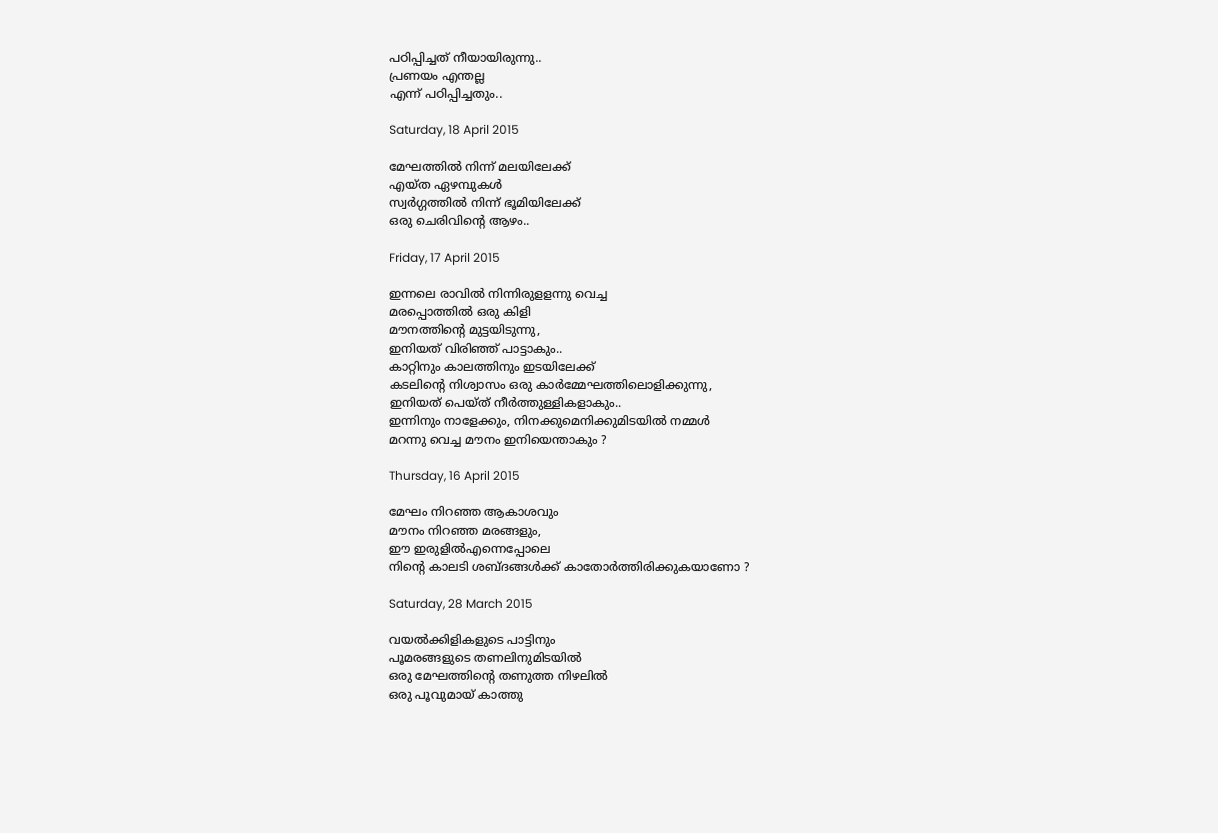പഠിപ്പിച്ചത്‌ നീയായിരുന്നു..
പ്രണയം എന്തല്ല
എന്ന് പഠിപ്പിച്ചതും..

Saturday, 18 April 2015

മേഘത്തിൽ നിന്ന് മലയിലേക്ക്‌
എയ്ത ഏഴമ്പുകൾ
സ്വർഗ്ഗത്തിൽ നിന്ന് ഭൂമിയിലേക്ക്‌
ഒരു ചെരിവിന്റെ ആഴം..

Friday, 17 April 2015

ഇന്നലെ രാവിൽ നിന്നിരുളളന്നു വെച്ച
മരപ്പൊത്തിൽ ഒരു കിളി
മൗനത്തിന്റെ മുട്ടയിടുന്നു,
ഇനിയത്‌ വിരിഞ്ഞ്‌ പാട്ടാകും..
കാറ്റിനും കാലത്തിനും ഇടയിലേക്ക്‌
കടലിന്റെ നിശ്വാസം ഒരു കാർമ്മേഘത്തിലൊളിക്കുന്നു,
ഇനിയത്‌ പെയ്ത്‌ നീർത്തുള്ളികളാകും..
ഇന്നിനും നാളേക്കും, നിനക്കുമെനിക്കുമിടയിൽ നമ്മൾ
മറന്നു വെച്ച മൗനം ഇനിയെന്താകും ?

Thursday, 16 April 2015

മേഘം നിറഞ്ഞ ആകാശവും
മൗനം നിറഞ്ഞ മരങ്ങളും,
ഈ ഇരുളിൽഎന്നെപ്പോലെ
നിന്റെ കാലടി ശബ്ദങ്ങൾക്ക്‌ കാതോർത്തിരിക്കുകയാണോ ?

Saturday, 28 March 2015

വയൽക്കിളികളുടെ പാട്ടിനും
പൂമരങ്ങളുടെ തണലിനുമിടയിൽ
ഒരു മേഘത്തിന്റെ തണുത്ത നിഴലിൽ
ഒരു പൂവുമായ്‌ കാത്തു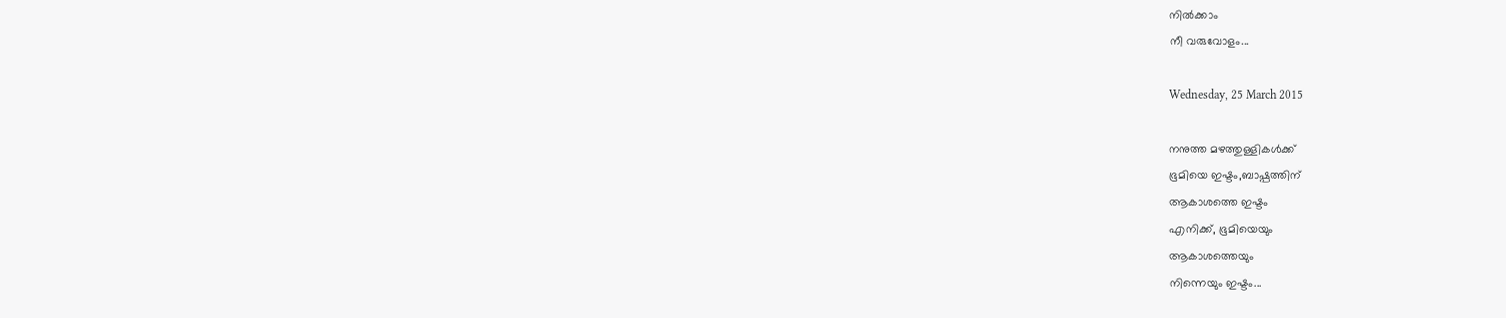നിൽക്കാം
നീ വരുവോളം...

Wednesday, 25 March 2015

നനുത്ത മഴത്തുള്ളികൾക്ക്‌
ഭൂമിയെ ഇഷ്ടം,ബാഷ്പത്തിന്‌
ആകാശത്തെ ഇഷ്ടം
എനിക്ക്‌, ഭൂമിയെയും
ആകാശത്തെയും
നിന്നെയും ഇഷ്ടം...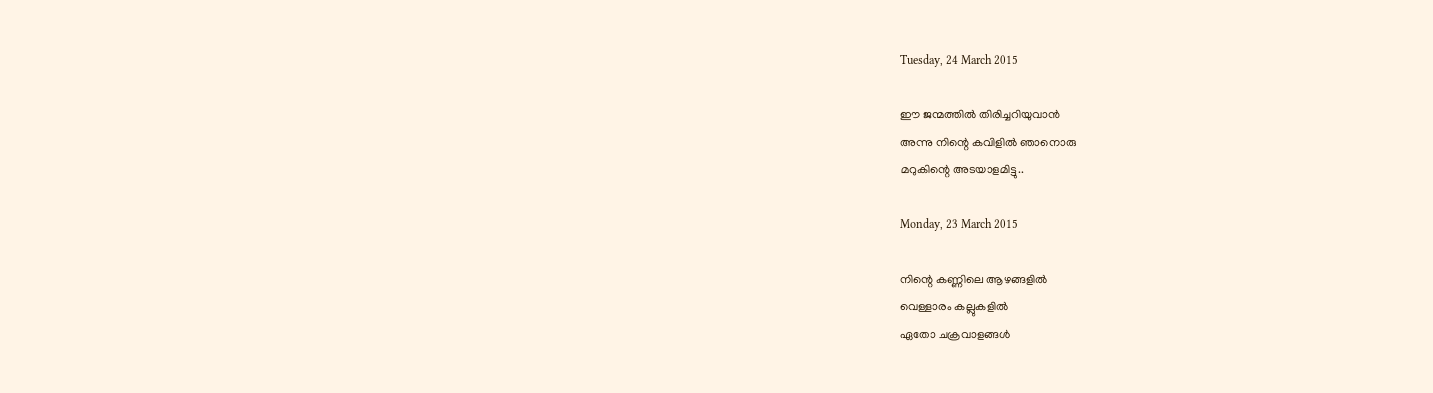Tuesday, 24 March 2015

ഈ ജന്മത്തിൽ തിരിച്ചറിയുവാൻ
അന്നു നിന്റെ കവിളിൽ ഞാനൊരു
മറുകിന്റെ അടയാളമിട്ടു..

Monday, 23 March 2015

നിന്റെ കണ്ണിലെ ആഴങ്ങളിൽ
വെള്ളാരം കല്ലുകളിൽ
ഏതോ ചക്രവാളങ്ങൾ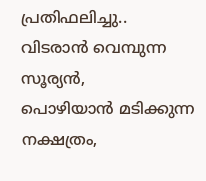പ്രതിഫലിച്ചു..
വിടരാൻ വെമ്പുന്ന സൂര്യൻ,
പൊഴിയാൻ മടിക്കുന്ന നക്ഷത്രം,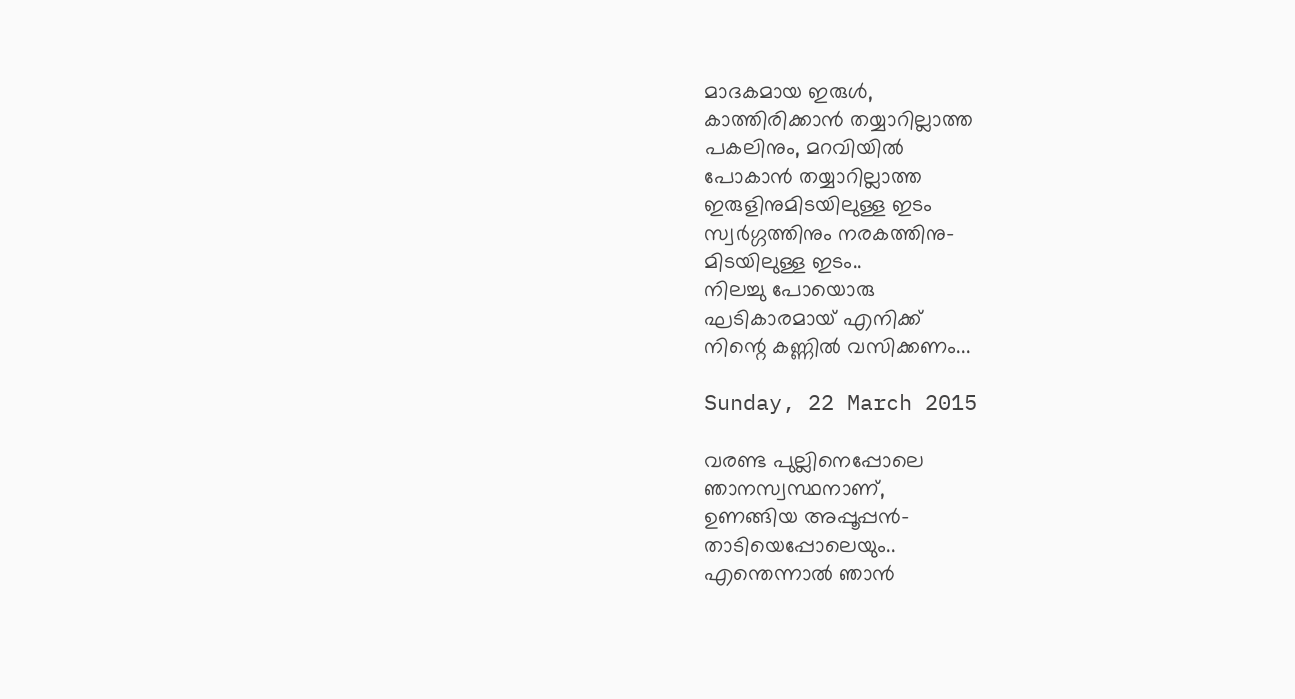മാദകമായ ഇരുൾ,
കാത്തിരിക്കാൻ തയ്യാറില്ലാത്ത
പകലിനും, മറവിയിൽ
പോകാൻ തയ്യാറില്ലാത്ത
ഇരുളിനുമിടയിലുള്ള ഇടം
സ്വർഗ്ഗത്തിനും നരകത്തിനു-
മിടയിലുള്ള ഇടം..
നിലച്ചു പോയൊരു
ഘടികാരമായ്‌ എനിക്ക്‌
നിന്റെ കണ്ണിൽ വസിക്കണം...

Sunday, 22 March 2015

വരണ്ട പുല്ലിനെപ്പോലെ
ഞാനസ്വസ്ഥനാണ്‌,
ഉണങ്ങിയ അപ്പൂപ്പൻ-
താടിയെപ്പോലെയും..
എന്തെന്നാൽ ഞാൻ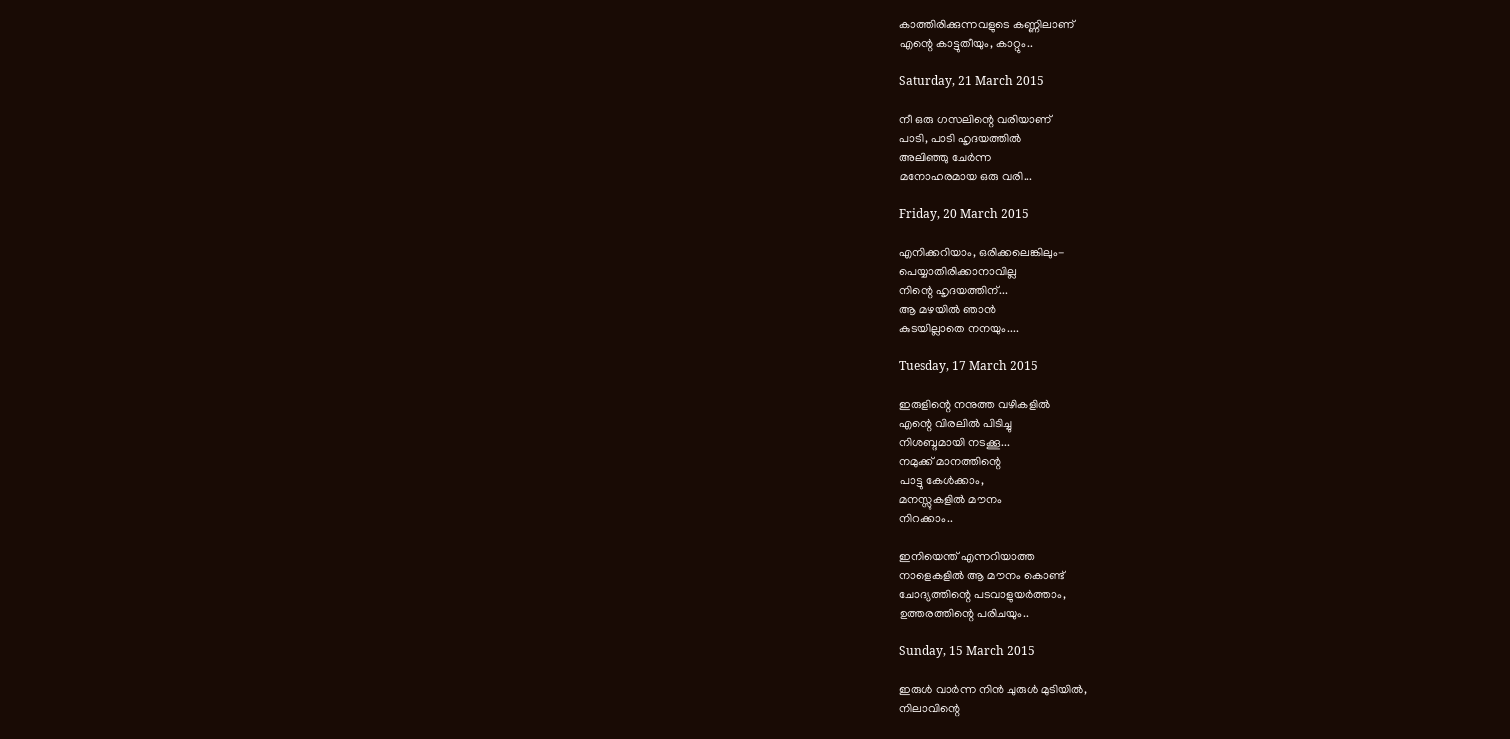കാത്തിരിക്കുന്നവളുടെ കണ്ണിലാണ്‌
എന്റെ കാട്ടുതീയും, കാറ്റും..

Saturday, 21 March 2015

നീ ഒരു ഗസലിന്റെ വരിയാണ്‌
പാടി, പാടി ഹൃദയത്തിൽ
അലിഞ്ഞു ചേർന്ന
മനോഹരമായ ഒരു വരി...

Friday, 20 March 2015

എനിക്കറിയാം, ഒരിക്കലെങ്കിലും-
പെയ്യാതിരിക്കാനാവില്ല
നിന്റെ ഹൃദയത്തിന്‌...
ആ മഴയിൽ ഞാൻ
കുടയില്ലാതെ നനയും....

Tuesday, 17 March 2015

ഇരുളിന്റെ നനുത്ത വഴികളിൽ
എന്റെ വിരലിൽ പിടിച്ചു
നിശബ്ദമായി നടക്കൂ...
നമുക്ക്‌ മാനത്തിന്റെ
പാട്ടു കേൾക്കാം,
മനസ്സുകളിൽ മൗനം
നിറക്കാം..

ഇനിയെന്ത്‌ എന്നറിയാത്ത
നാളെകളിൽ ആ മൗനം കൊണ്ട്‌
ചോദ്യത്തിന്റെ പടവാളുയർത്താം,
ഉത്തരത്തിന്റെ പരിചയും..

Sunday, 15 March 2015

ഇരുൾ വാർന്ന നിൻ ചുരുൾ മുടിയിൽ,
നിലാവിന്റെ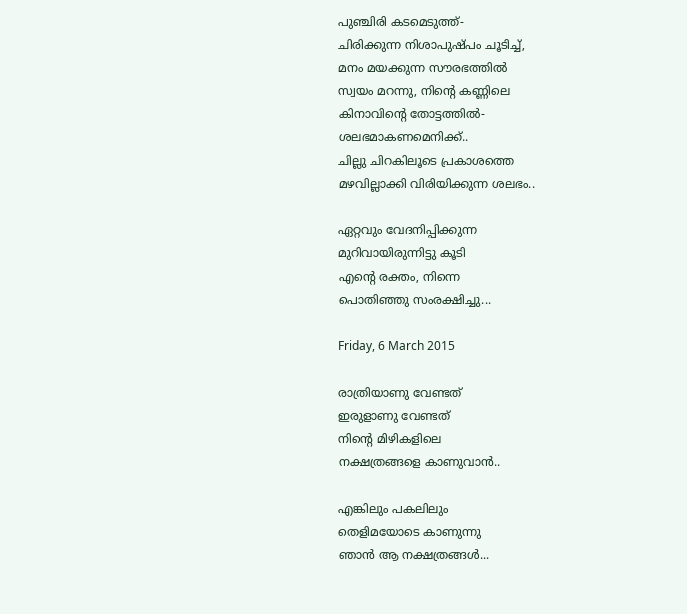പുഞ്ചിരി കടമെടുത്ത്‌-
ചിരിക്കുന്ന നിശാപുഷ്പം ചൂടിച്ച്‌,
മനം മയക്കുന്ന സൗരഭത്തിൽ
സ്വയം മറന്നു, നിന്റെ കണ്ണിലെ
കിനാവിന്റെ തോട്ടത്തിൽ-
ശലഭമാകണമെനിക്ക്‌..
ചില്ലു ചിറകിലൂടെ പ്രകാശത്തെ
മഴവില്ലാക്കി വിരിയിക്കുന്ന ശലഭം..

ഏറ്റവും വേദനിപ്പിക്കുന്ന
മുറിവായിരുന്നിട്ടു കൂടി
എന്റെ രക്തം, നിന്നെ
പൊതിഞ്ഞു സംരക്ഷിച്ചു...

Friday, 6 March 2015

രാത്രിയാണു വേണ്ടത്‌
ഇരുളാണു വേണ്ടത്‌
നിന്റെ മിഴികളിലെ
നക്ഷത്രങ്ങളെ കാണുവാൻ..

എങ്കിലും പകലിലും
തെളിമയോടെ കാണുന്നു
ഞാൻ ആ നക്ഷത്രങ്ങൾ...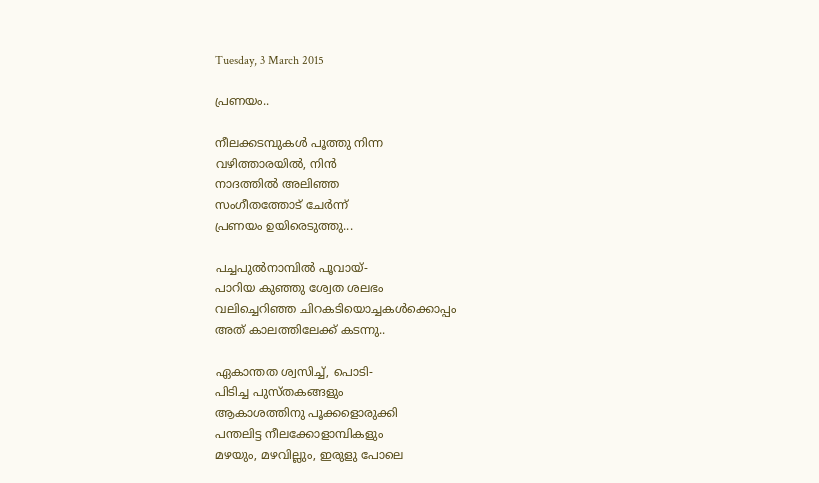Tuesday, 3 March 2015

പ്രണയം..

നീലക്കടമ്പുകൾ പൂത്തു നിന്ന
വഴിത്താരയിൽ, നിൻ
നാദത്തിൽ അലിഞ്ഞ
സംഗീതത്തോട്‌ ചേർന്ന്
പ്രണയം ഉയിരെടുത്തു...

പച്ചപുൽനാമ്പിൽ പൂവായ്‌-
പാറിയ കുഞ്ഞു ശ്വേത ശലഭം
വലിച്ചെറിഞ്ഞ ചിറകടിയൊച്ചകൾക്കൊപ്പം
അത്‌ കാലത്തിലേക്ക്‌ കടന്നു..

ഏകാന്തത ശ്വസിച്ച്‌, പൊടി-
പിടിച്ച പുസ്തകങ്ങളും
ആകാശത്തിനു പൂക്കളൊരുക്കി
പന്തലിട്ട നീലക്കോളാമ്പികളും
മഴയും, മഴവില്ലും, ഇരുളു പോലെ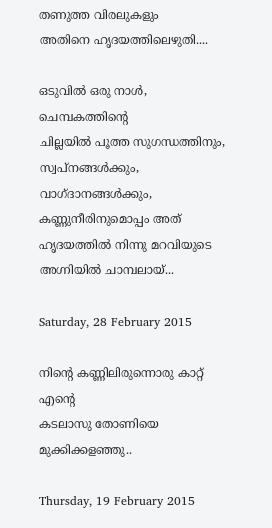തണുത്ത വിരലുകളും
അതിനെ ഹൃദയത്തിലെഴുതി....

ഒടുവിൽ ഒരു നാൾ, ചെമ്പകത്തിന്റെ
ചില്ലയിൽ പൂത്ത സുഗന്ധത്തിനും,
സ്വപ്നങ്ങൾക്കും, വാഗ്ദാനങ്ങൾക്കും,
കണ്ണുനീരിനുമൊപ്പം അത്‌
ഹൃദയത്തിൽ നിന്നു മറവിയുടെ
അഗ്നിയിൽ ചാമ്പലായ്‌...

Saturday, 28 February 2015

നിന്റെ കണ്ണിലിരുന്നൊരു കാറ്റ്‌ എന്റെ
കടലാസു തോണിയെ മുക്കിക്കളഞ്ഞു..

Thursday, 19 February 2015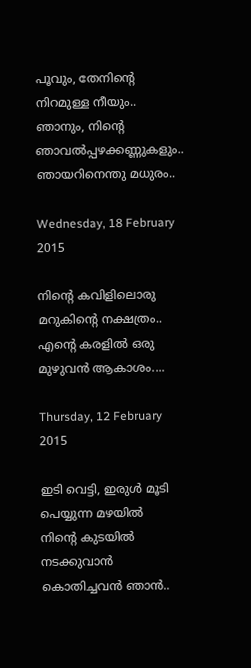പൂവും, തേനിന്റെ
നിറമുള്ള നീയും..
ഞാനും, നിന്റെ
ഞാവൽപ്പഴക്കണ്ണുകളും..
ഞായറിനെന്തു മധുരം..

Wednesday, 18 February 2015

നിന്റെ കവിളിലൊരു
മറുകിന്റെ നക്ഷത്രം..
എന്റെ കരളിൽ ഒരു
മുഴുവൻ ആകാശം....

Thursday, 12 February 2015

ഇടി വെട്ടി, ഇരുൾ മൂടി
പെയ്യുന്ന മഴയിൽ
നിന്റെ കുടയിൽ നടക്കുവാൻ
കൊതിച്ചവൻ ഞാൻ..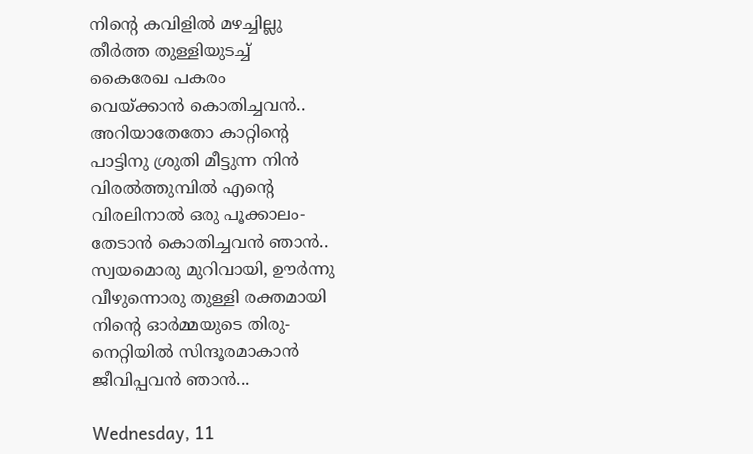നിന്റെ കവിളിൽ മഴച്ചില്ലു
തീർത്ത തുള്ളിയുടച്ച്‌
കൈരേഖ പകരം
വെയ്ക്കാൻ കൊതിച്ചവൻ..
അറിയാതേതോ കാറ്റിന്റെ
പാട്ടിനു ശ്രുതി മീട്ടുന്ന നിൻ
വിരൽത്തുമ്പിൽ എന്റെ
വിരലിനാൽ ഒരു പൂക്കാലം-
തേടാൻ കൊതിച്ചവൻ ഞാൻ..
സ്വയമൊരു മുറിവായി, ഊർന്നു
വീഴുന്നൊരു തുള്ളി രക്തമായി
നിന്റെ ഓർമ്മയുടെ തിരു-
നെറ്റിയിൽ സിന്ദൂരമാകാൻ
ജീവിപ്പവൻ ഞാൻ...

Wednesday, 11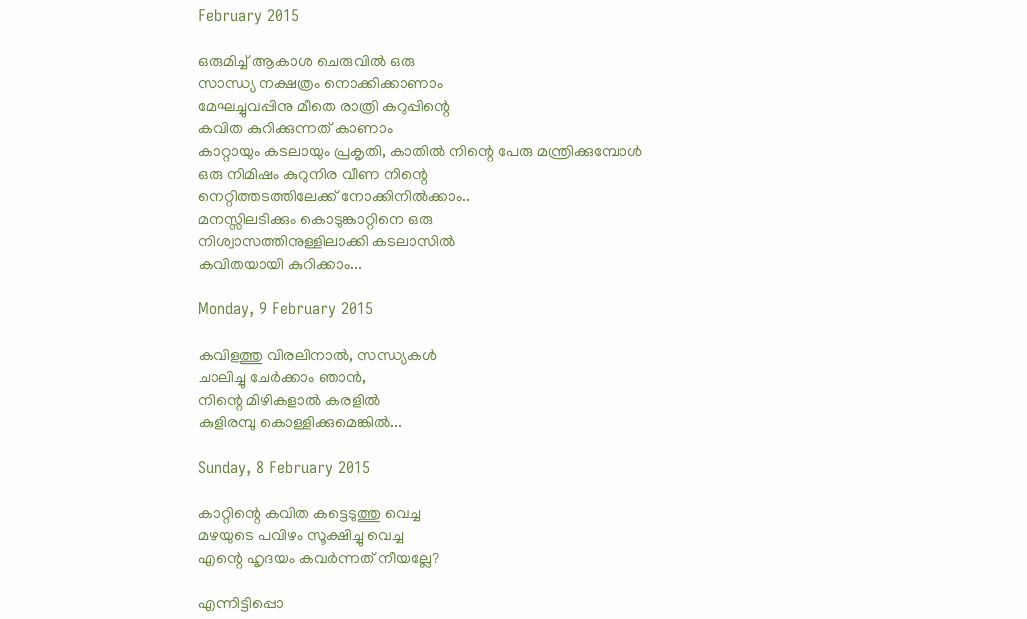February 2015

ഒരുമിച്ച്‌ ആകാശ ചെരുവിൽ ഒരു
സാന്ധ്യ നക്ഷത്രം നൊക്കിക്കാണാം
മേഘച്ചുവപ്പിനു മീതെ രാത്രി കറുപ്പിന്റെ
കവിത കുറിക്കുന്നത്‌ കാണാം
കാറ്റായും കടലായും പ്രകൃതി, കാതിൽ നിന്റെ പേരു മന്ത്രിക്കുമ്പോൾ
ഒരു നിമിഷം കുറുനിര വീണ നിന്റെ
നെറ്റിത്തടത്തിലേക്ക്‌ നോക്കിനിൽക്കാം..
മനസ്സിലടിക്കും കൊടുങ്കാറ്റിനെ ഒരു
നിശ്വാസത്തിനുള്ളിലാക്കി കടലാസിൽ
കവിതയായി കുറിക്കാം...

Monday, 9 February 2015

കവിളത്തു വിരലിനാൽ, സന്ധ്യകൾ
ചാലിച്ചു ചേർക്കാം ഞാൻ,
നിന്റെ മിഴികളാൽ കരളിൽ
കുളിരമ്പു കൊള്ളിക്കുമെങ്കിൽ...

Sunday, 8 February 2015

കാറ്റിന്റെ കവിത കട്ടെടുത്തു വെച്ച
മഴയുടെ പവിഴം സൂക്ഷിച്ചു വെച്ച
എന്റെ ഹൃദയം കവർന്നത്‌ നീയല്ലേ?

എന്നിട്ടിപ്പൊ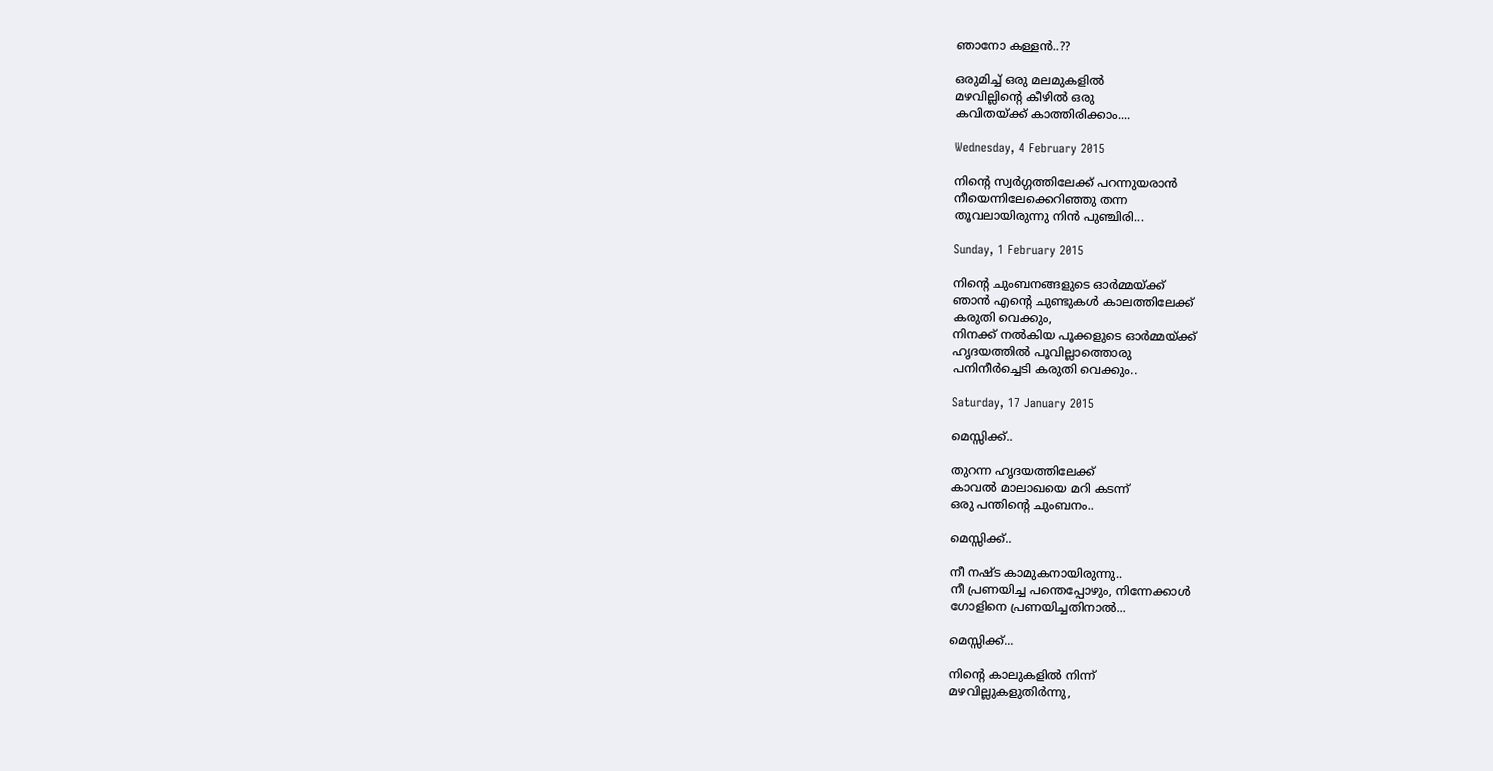ഞാനോ കള്ളൻ..??

ഒരുമിച്ച്‌ ഒരു മലമുകളിൽ
മഴവില്ലിന്റെ കീഴിൽ ഒരു
കവിതയ്ക്ക്‌ കാത്തിരിക്കാം....

Wednesday, 4 February 2015

നിന്റെ സ്വർഗ്ഗത്തിലേക്ക്‌ പറന്നുയരാൻ
നീയെന്നിലേക്കെറിഞ്ഞു തന്ന
തൂവലായിരുന്നു നിൻ പുഞ്ചിരി...

Sunday, 1 February 2015

നിന്റെ ചുംബനങ്ങളുടെ ഓർമ്മയ്ക്ക്‌
ഞാൻ എന്റെ ചുണ്ടുകൾ കാലത്തിലേക്ക്‌
കരുതി വെക്കും,
നിനക്ക്‌ നൽകിയ പൂക്കളുടെ ഓർമ്മയ്ക്ക്‌
ഹൃദയത്തിൽ പൂവില്ലാത്തൊരു
പനിനീർച്ചെടി കരുതി വെക്കും..

Saturday, 17 January 2015

മെസ്സിക്ക്‌..

തുറന്ന ഹൃദയത്തിലേക്ക്‌
കാവൽ മാലാഖയെ മറി കടന്ന്
ഒരു പന്തിന്റെ ചുംബനം..

മെസ്സിക്ക്‌..

നീ നഷ്ട കാമുകനായിരുന്നു..
നീ പ്രണയിച്ച പന്തെപ്പോഴും, നിന്നേക്കാൾ
ഗോളിനെ പ്രണയിച്ചതിനാൽ...

മെസ്സിക്ക്‌...

നിന്റെ കാലുകളിൽ നിന്ന്
മഴവില്ലുകളുതിർന്നു,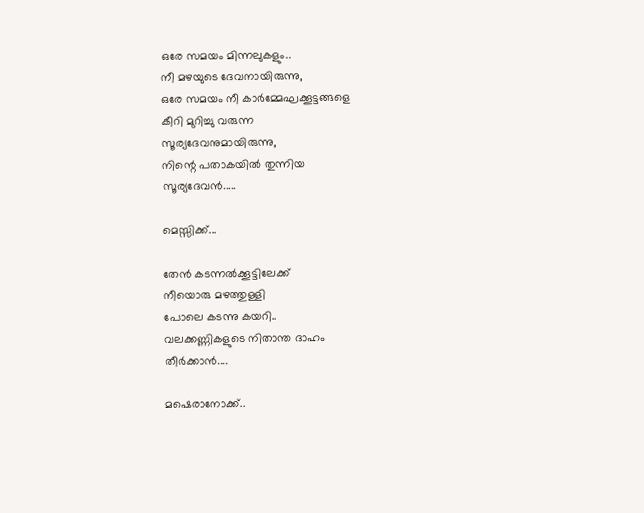ഒരേ സമയം മിന്നലുകളും..
നീ മഴയുടെ ദേവനായിരുന്നു,
ഒരേ സമയം നീ കാർമ്മേഘക്കൂട്ടങ്ങളെ
കീറി മുറിച്ചു വരുന്ന
സൂര്യദേവനുമായിരുന്നു,
നിന്റെ പതാകയിൽ തുന്നിയ
സൂര്യദേവൻ.....

മെസ്സിക്ക്‌...

തേൻ കടന്നൽക്കൂട്ടിലേക്ക്‌
നീയൊരു മഴത്തുള്ളി
പോലെ കടന്നു കയറി..
വലക്കണ്ണികളുടെ നിതാന്ത ദാഹം
തീർക്കാൻ....

മഷെരാനോക്ക്‌..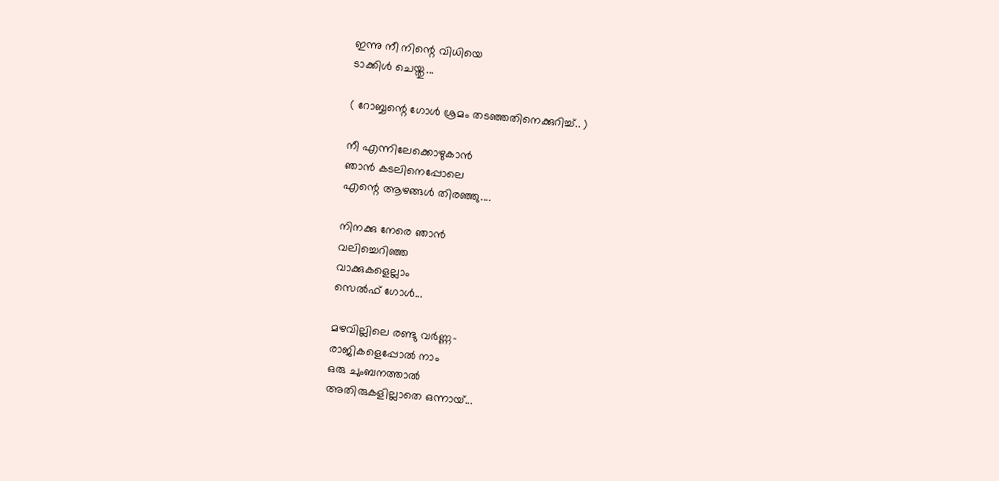ഇന്നു നീ നിന്റെ വിധിയെ
ടാക്കിൾ ചെയ്തു...

( റോബ്ബന്റെ ഗോൾ ശ്രമം തടഞ്ഞതിനെക്കുറിച്ച്‌.. )

നീ എന്നിലേക്കൊഴുകാൻ
ഞാൻ കടലിനെപ്പോലെ
എന്റെ ആഴങ്ങൾ തിരഞ്ഞു....

നിനക്കു നേരെ ഞാൻ
വലിച്ചെറിഞ്ഞ
വാക്കുകളെല്ലാം
സെൽഫ്‌ ഗോൾ...

മഴവില്ലിലെ രണ്ടു വർണ്ണ-
രാജികളെപ്പോൽ നാം
ഒരു ചുംബനത്താൽ
അതിരുകളില്ലാതെ ഒന്നായ്‌...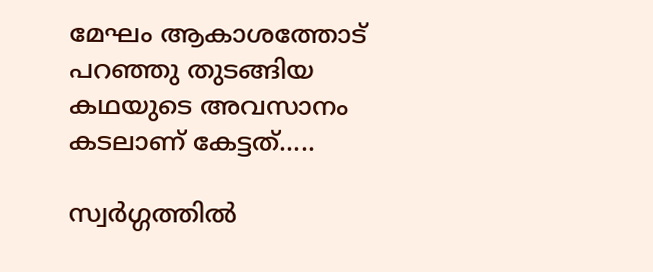മേഘം ആകാശത്തോട്‌
പറഞ്ഞു തുടങ്ങിയ
കഥയുടെ അവസാനം
കടലാണ്‌ കേട്ടത്‌.....

സ്വർഗ്ഗത്തിൽ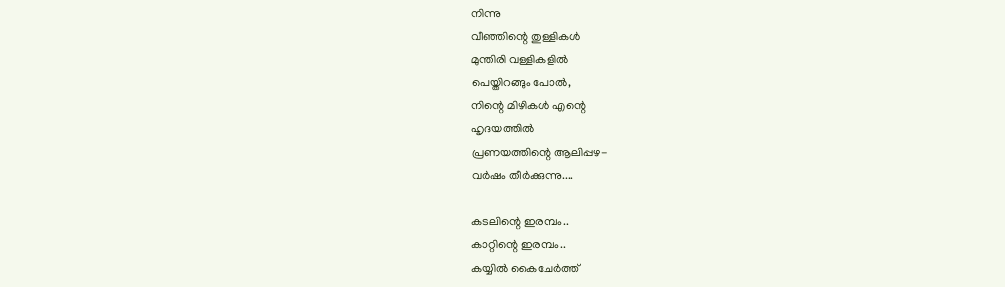നിന്നു
വീഞ്ഞിന്റെ തുള്ളികൾ
മുന്തിരി വള്ളികളിൽ
പെയ്തിറങ്ങും പോൽ,
നിന്റെ മിഴികൾ എന്റെ
ഹൃദയത്തിൽ
പ്രണയത്തിന്റെ ആലിപ്പഴ-
വർഷം തീർക്കുന്നു....

കടലിന്റെ ഇരമ്പം..
കാറ്റിന്റെ ഇരമ്പം..
കയ്യിൽ കൈചേർത്ത്‌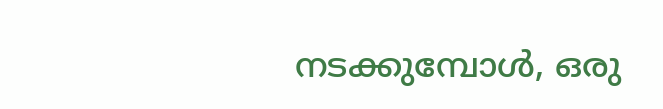നടക്കുമ്പോൾ, ഒരു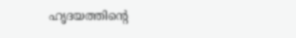ഹൃദയത്തിന്റെ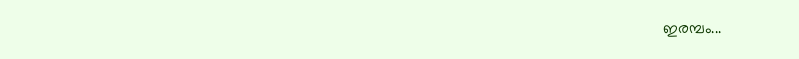ഇരമ്പം...